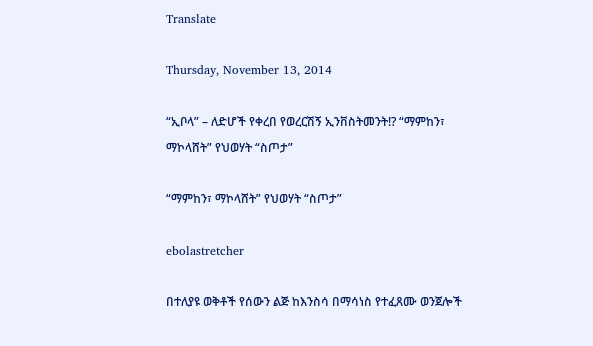Translate

Thursday, November 13, 2014

“ኢቦላ” – ለድሆች የቀረበ የወረርሽኝ ኢንቨስትመንት!? “ማምከን፣ ማኮላሸት” የህወሃት “ስጦታ”

“ማምከን፣ ማኮላሸት” የህወሃት “ስጦታ”

ebolastretcher

በተለያዩ ወቅቶች የሰውን ልጅ ከእንስሳ በማሳነስ የተፈጸሙ ወንጀሎች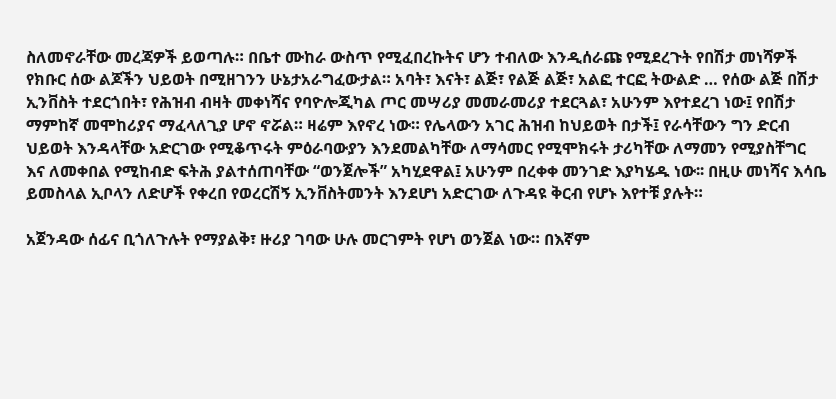ስለመኖራቸው መረጃዎች ይወጣሉ። በቤተ ሙከራ ውስጥ የሚፈበረኩትና ሆን ተብለው እንዲሰራጩ የሚደረጉት የበሽታ መነሻዎች የክቡር ሰው ልጆችን ህይወት በሚዘገንን ሁኔታአራግፈውታል። አባት፣ እናት፣ ልጅ፣ የልጅ ልጅ፣ አልፎ ተርፎ ትውልድ … የሰው ልጅ በሽታ ኢንቨስት ተደርጎበት፣ የሕዝብ ብዛት መቀነሻና የባዮሎጂካል ጦር መሣሪያ መመራመሪያ ተደርጓል፣ አሁንም እየተደረገ ነው፤ የበሽታ ማምከኛ መሞከሪያና ማፈላለጊያ ሆኖ ኖሯል። ዛሬም እየኖረ ነው። የሌላውን አገር ሕዝብ ከህይወት በታች፤ የራሳቸውን ግን ድርብ ህይወት እንዳላቸው አድርገው የሚቆጥሩት ምዕራባውያን እንደመልካቸው ለማሳመር የሚሞክሩት ታሪካቸው ለማመን የሚያስቸግር እና ለመቀበል የሚከብድ ፍትሕ ያልተሰጠባቸው “ወንጀሎች” አካሂደዋል፤ አሁንም በረቀቀ መንገድ እያካሄዱ ነው፡፡ በዚሁ መነሻና እሳቤ ይመስላል ኢቦላን ለድሆች የቀረበ የወረርሽኝ ኢንቨስትመንት እንደሆነ አድርገው ለጉዳዩ ቅርብ የሆኑ እየተቹ ያሉት።

አጀንዳው ሰፊና ቢጎለጉሉት የማያልቅ፣ ዙሪያ ገባው ሁሉ መርገምት የሆነ ወንጀል ነው። በእኛም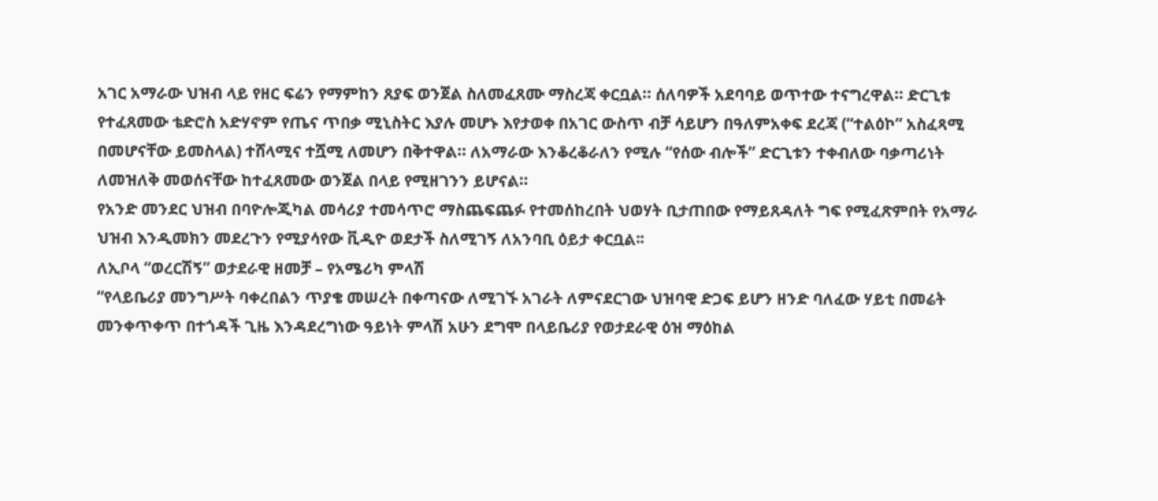አገር አማራው ህዝብ ላይ የዘር ፍሬን የማምከን ጸያፍ ወንጀል ስለመፈጸሙ ማስረጃ ቀርቧል። ሰለባዎች አደባባይ ወጥተው ተናግረዋል። ድርጊቱ የተፈጸመው ቴድሮስ አድሃኖም የጤና ጥበቃ ሚኒስትር እያሉ መሆኑ እየታወቀ በአገር ውስጥ ብቻ ሳይሆን በዓለምአቀፍ ደረጃ (“ተልዕኮ” አስፈጻሚ በመሆናቸው ይመስላል) ተሸላሚና ተሿሚ ለመሆን በቅተዋል። ለአማራው እንቆረቆራለን የሚሉ “የሰው ብሎች” ድርጊቱን ተቀብለው ባቃጣሪነት ለመዝለቅ መወሰናቸው ከተፈጸመው ወንጀል በላይ የሚዘገንን ይሆናል።
የአንድ መንደር ህዝብ በባዮሎጂካል መሳሪያ ተመሳጥሮ ማስጨፍጨፉ የተመሰከረበት ህወሃት ቢታጠበው የማይጸዳለት ግፍ የሚፈጽምበት የአማራ ህዝብ እንዲመክን መደረጉን የሚያሳየው ቪዲዮ ወደታች ስለሚገኝ ለአንባቢ ዕይታ ቀርቧል፡፡
ለኢቦላ “ወረርሽኝ” ወታደራዊ ዘመቻ – የአሜሪካ ምላሽ
“የላይቤሪያ መንግሥት ባቀረበልን ጥያቄ መሠረት በቀጣናው ለሚገኙ አገራት ለምናደርገው ህዝባዊ ድጋፍ ይሆን ዘንድ ባለፈው ሃይቲ በመሬት መንቀጥቀጥ በተጎዳች ጊዜ እንዳደረግነው ዓይነት ምላሽ አሁን ደግሞ በላይቤሪያ የወታደራዊ ዕዝ ማዕከል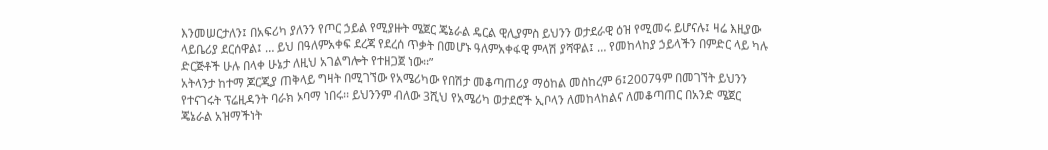እንመሠርታለን፤ በአፍሪካ ያለንን የጦር ኃይል የሚያዙት ሜጀር ጄኔራል ዴርል ዊሊያምስ ይህንን ወታደራዊ ዕዝ የሚመሩ ይሆናሉ፤ ዛሬ እዚያው ላይቤሪያ ደርሰዋል፤ … ይህ በዓለምአቀፍ ደረጃ የደረሰ ጥቃት በመሆኑ ዓለምአቀፋዊ ምላሽ ያሻዋል፤ … የመከላከያ ኃይላችን በምድር ላይ ካሉ ድርጅቶች ሁሉ በላቀ ሁኔታ ለዚህ አገልግሎት የተዘጋጀ ነው፡፡”
አትላንታ ከተማ ጆርጂያ ጠቅላይ ግዛት በሚገኘው የአሜሪካው የበሽታ መቆጣጠሪያ ማዕከል መስከረም 6፤2007ዓም በመገኘት ይህንን የተናገሩት ፕሬዚዳንት ባራክ ኦባማ ነበሩ፡፡ ይህንንም ብለው 3ሺህ የአሜሪካ ወታደሮች ኢቦላን ለመከላከልና ለመቆጣጠር በአንድ ሜጀር ጄኔራል አዝማችነት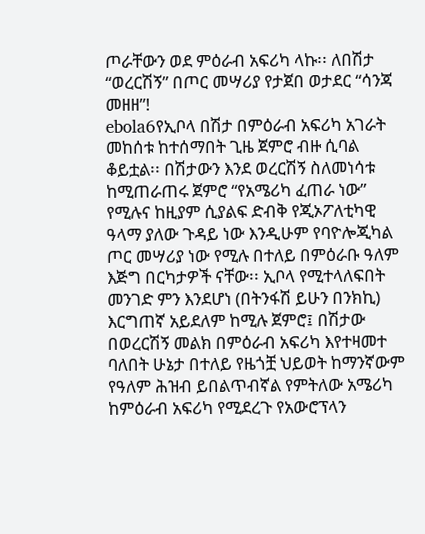ጦራቸውን ወደ ምዕራብ አፍሪካ ላኩ፡፡ ለበሽታ “ወረርሽኝ” በጦር መሣሪያ የታጀበ ወታደር “ሳንጃ መዘዘ”!
ebola6የኢቦላ በሽታ በምዕራብ አፍሪካ አገራት መከሰቱ ከተሰማበት ጊዜ ጀምሮ ብዙ ሲባል ቆይቷል፡፡ በሽታውን እንደ ወረርሽኝ ስለመነሳቱ ከሚጠራጠሩ ጀምሮ “የአሜሪካ ፈጠራ ነው” የሚሉና ከዚያም ሲያልፍ ድብቅ የጂኦፖለቲካዊ ዓላማ ያለው ጉዳይ ነው እንዲሁም የባዮሎጂካል ጦር መሣሪያ ነው የሚሉ በተለይ በምዕራቡ ዓለም እጅግ በርካታዎች ናቸው፡፡ ኢቦላ የሚተላለፍበት መንገድ ምን እንደሆነ (በትንፋሽ ይሁን በንክኪ) እርግጠኛ አይደለም ከሚሉ ጀምሮ፤ በሽታው በወረርሽኝ መልክ በምዕራብ አፍሪካ እየተዛመተ ባለበት ሁኔታ በተለይ የዜጎቿ ህይወት ከማንኛውም የዓለም ሕዝብ ይበልጥብኛል የምትለው አሜሪካ ከምዕራብ አፍሪካ የሚደረጉ የአውሮፕላን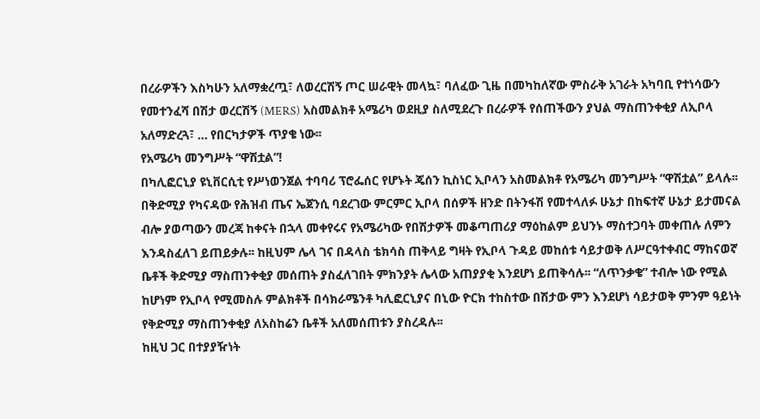በረራዎችን እስካሁን አለማቋረጧ፣ ለወረርሽኝ ጦር ሠራዊት መላኳ፣ ባለፈው ጊዜ በመካከለኛው ምስራቅ አገራት አካባቢ የተነሳውን የመተንፈሻ በሽታ ወረርሽኝ (MERS) አስመልክቶ አሜሪካ ወደዚያ ስለሚደረጉ በረራዎች የሰጠችውን ያህል ማስጠንቀቂያ ለኢቦላ አለማድረጓ፣ … የበርካታዎች ጥያቄ ነው፡፡
የአሜሪካ መንግሥት “ዋሽቷል”!
በካሊፎርኒያ ዩኒቨርሲቲ የሥነወንጀል ተባባሪ ፕሮፌሰር የሆኑት ጄሰን ኪስነር ኢቦላን አስመልክቶ የአሜሪካ መንግሥት “ዋሽቷል” ይላሉ፡፡ በቅድሚያ የካናዳው የሕዝብ ጤና ኤጀንሲ ባደረገው ምርምር ኢቦላ በሰዎች ዘንድ በትንፋሽ የመተላለፉ ሁኔታ በከፍተኛ ሁኔታ ይታመናል ብሎ ያወጣውን መረጃ ከቀናት በኋላ መቀየሩና የአሜሪካው የበሽታዎች መቆጣጠሪያ ማዕከልም ይህንኑ ማስተጋባት መቀጠሉ ለምን እንዳስፈለገ ይጠይቃሉ፡፡ ከዚህም ሌላ ገና በዳላስ ቴክሳስ ጠቅላይ ግዛት የኢቦላ ጉዳይ መከሰቱ ሳይታወቅ ለሥርዓተቀብር ማከናወኛ ቤቶች ቅድሚያ ማስጠንቀቂያ መሰጠት ያስፈለገበት ምክንያት ሌላው አጠያያቂ እንደሆነ ይጠቅሳሉ፡፡ “ለጥንቃቄ” ተብሎ ነው የሚል ከሆነም የኢቦላ የሚመስሉ ምልክቶች በሳክራሜንቶ ካሊፎርኒያና በኒው ዮርክ ተከስተው በሽታው ምን እንደሆነ ሳይታወቅ ምንም ዓይነት የቅድሚያ ማስጠንቀቂያ ለአስከሬን ቤቶች አለመሰጠቱን ያስረዳሉ፡፡
ከዚህ ጋር በተያያዥነት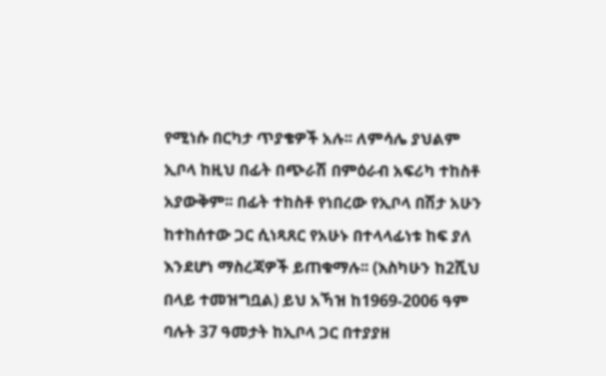የሚነሱ በርካታ ጥያቄዎች አሉ፡፡ ለምሳሌ ያህልም ኢቦላ ከዚህ በፊት በጭራሽ በምዕራብ አፍሪካ ተከስቶ አያውቅም፡፡ በፊት ተከስቶ የነበረው የኢቦላ በሽታ አሁን ከተከሰተው ጋር ሲነጻጸር የአሁኑ በተላላፊነቱ ከፍ ያለ እንደሆነ ማስረጃዎች ይጠቁማሉ፡፡ (እስካሁን ከ2ሺህ በላይ ተመዝግቧል) ይህ አኻዝ ከ1969-2006 ዓም ባሉት 37 ዓመታት ከኢቦላ ጋር በተያያዘ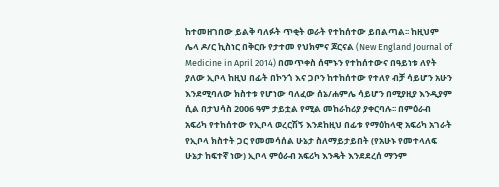ከተመዘገበው ይልቅ ባለፉት ጥቂት ወራት የተከሰተው ይበልጣል፡፡ ከዚህም ሌላ ዶ/ር ኪስነር በቅርቡ የታተመ የህክምና ጆርናል (New England Journal of Medicine in April 2014) በመጥቀስ ሰሞኑን የተከሰተውና በዓይነቱ ለየት ያለው ኢቦላ ከዚህ በፊት በኮንጎ እና ጋቦን ከተከሰተው የተለየ ብቻ ሳይሆን አሁን እንደሚባለው ክስተቱ የሆነው ባለፈው ሰኔ/ሐምሌ ሳይሆን በሚያዚያ እንዲያም ሲል በታህሳስ 2006 ዓም ታይቷል የሚል መከራከሪያ ያቀርባሉ፡፡ በምዕራብ አፍሪካ የተከሰተው የኢቦላ ወረርሽኝ እንደከዚህ በፊቱ የማዕከላዊ አፍሪካ አገራት የኢቦላ ክስተት ጋር የመመሳሰል ሁኔታ ስለማይታይበት (የአሁኑ የመተላለፍ ሁኔታ ከፍተኛ ነው) ኢቦላ ምዕራብ አፍሪካ እንዴት እንደደረሰ ማንም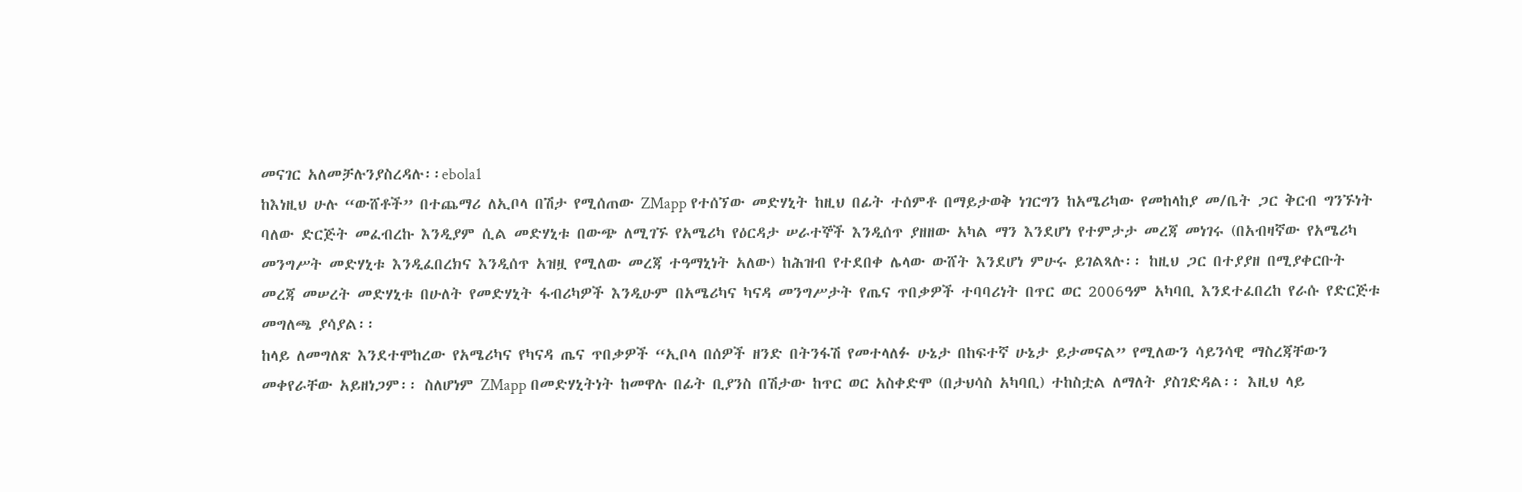መናገር አለመቻሉንያስረዳሉ፡፡ebola1
ከእነዚህ ሁሉ “ውሸቶች” በተጨማሪ ለኢቦላ በሽታ የሚሰጠው ZMapp የተሰኘው መድሃኒት ከዚህ በፊት ተሰምቶ በማይታወቅ ነገርግን ከአሜሪካው የመከላከያ መ/ቤት ጋር ቅርብ ግንኙነት ባለው ድርጅት መፈብረኩ እንዲያም ሲል መድሃኒቱ በውጭ ለሚገኙ የአሜሪካ የዕርዳታ ሠራተኞች እንዲሰጥ ያዘዘው አካል ማን እንደሆነ የተምታታ መረጃ መነገሩ (በአብዛኛው የአሜሪካ መንግሥት መድሃኒቱ እንዲፈበረክና እንዲሰጥ አዝዟ የሚለው መረጃ ተዓማኒነት አለው) ከሕዝብ የተደበቀ ሌላው ውሸት እንደሆነ ምሁሩ ይገልጻሉ፡፡ ከዚህ ጋር በተያያዘ በሚያቀርቡት መረጃ መሠረት መድሃኒቱ በሁለት የመድሃኒት ፋብሪካዎች እንዲሁም በአሜሪካና ካናዳ መንግሥታት የጤና ጥበቃዎች ተባባሪነት በጥር ወር 2006ዓም አካባቢ እንደተፈበረከ የራሱ የድርጅቱ መግለጫ ያሳያል፡፡
ከላይ ለመግለጽ እንደተሞከረው የአሜሪካና የካናዳ ጤና ጥበቃዎች “ኢቦላ በሰዎች ዘንድ በትንፋሽ የመተላለፉ ሁኔታ በከፍተኛ ሁኔታ ይታመናል” የሚለውን ሳይንሳዊ ማስረጃቸውን መቀየራቸው አይዘነጋም፡፡ ስለሆነም ZMapp በመድሃኒትነት ከመዋሉ በፊት ቢያንስ በሽታው ከጥር ወር አስቀድሞ (በታህሳስ አካባቢ) ተከስቷል ለማለት ያስገድዳል፡፡ እዚህ ላይ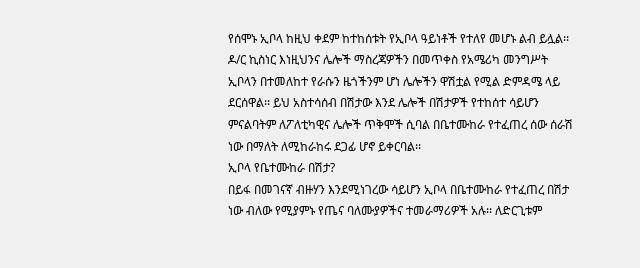የሰሞኑ ኢቦላ ከዚህ ቀደም ከተከሰቱት የኢቦላ ዓይነቶች የተለየ መሆኑ ልብ ይሏል፡፡
ዶ/ር ኪስነር እነዚህንና ሌሎች ማስረጃዎችን በመጥቀስ የአሜሪካ መንግሥት ኢቦላን በተመለከተ የራሱን ዜጎችንም ሆነ ሌሎችን ዋሽቷል የሚል ድምዳሜ ላይ ደርሰዋል፡፡ ይህ አስተሳሰብ በሽታው እንደ ሌሎች በሽታዎች የተከሰተ ሳይሆን ምናልባትም ለፖለቲካዊና ሌሎች ጥቅሞች ሲባል በቤተሙከራ የተፈጠረ ሰው ሰራሽ ነው በማለት ለሚከራከሩ ደጋፊ ሆኖ ይቀርባል፡፡
ኢቦላ የቤተሙከራ በሽታ?
በይፋ በመገናኛ ብዙሃን እንደሚነገረው ሳይሆን ኢቦላ በቤተሙከራ የተፈጠረ በሽታ ነው ብለው የሚያምኑ የጤና ባለሙያዎችና ተመራማሪዎች አሉ፡፡ ለድርጊቱም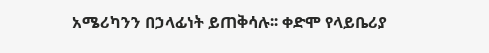አሜሪካንን በኃላፊነት ይጠቅሳሉ፡፡ ቀድሞ የላይቤሪያ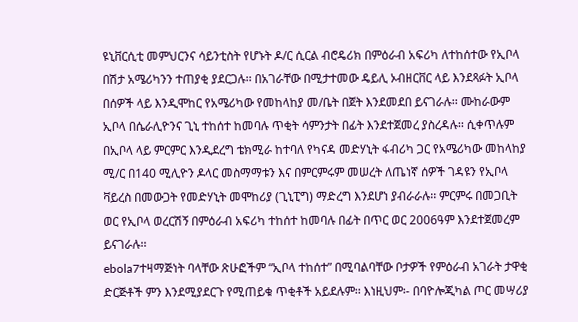ዩኒቨርሲቲ መምህርንና ሳይንቲስት የሆኑት ዶ/ር ሲርል ብሮዴሪክ በምዕራብ አፍሪካ ለተከሰተው የኢቦላ በሽታ አሜሪካንን ተጠያቂ ያደርጋሉ፡፡ በአገራቸው በሚታተመው ዴይሊ ኦብዘርቨር ላይ እንደጻፉት ኢቦላ በሰዎች ላይ እንዲሞከር የአሜሪካው የመከላከያ መ/ቤት በጀት እንደመደበ ይናገራሉ፡፡ ሙከራውም ኢቦላ በሴራሊዮንና ጊኒ ተከሰተ ከመባሉ ጥቂት ሳምንታት በፊት እንደተጀመረ ያስረዳሉ፡፡ ሲቀጥሉም በኢቦላ ላይ ምርምር እንዲደረግ ቴክሚራ ከተባለ የካናዳ መድሃኒት ፋብሪካ ጋር የአሜሪካው መከላከያ ሚ/ር በ140 ሚሊዮን ዶላር መስማማቱን እና በምርምሩም መሠረት ለጤነኛ ሰዎች ገዳዩን የኢቦላ ቫይረስ በመውጋት የመድሃኒት መሞከሪያ (ጊኒፒግ) ማድረግ እንደሆነ ያብራራሉ፡፡ ምርምሩ በመጋቢት ወር የኢቦላ ወረርሽኝ በምዕራብ አፍሪካ ተከሰተ ከመባሉ በፊት በጥር ወር 2006ዓም እንደተጀመረም ይናገራሉ፡፡
ebola7ተዛማጅነት ባላቸው ጽሁፎችም “ኢቦላ ተከሰተ” በሚባልባቸው ቦታዎች የምዕራብ አገራት ታዋቂ ድርጅቶች ምን እንደሚያደርጉ የሚጠይቁ ጥቂቶች አይደሉም፡፡ እነዚህም፡- በባዮሎጂካል ጦር መሣሪያ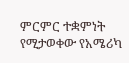ምርምር ተቋምነት የሚታወቀው የአሜሪካ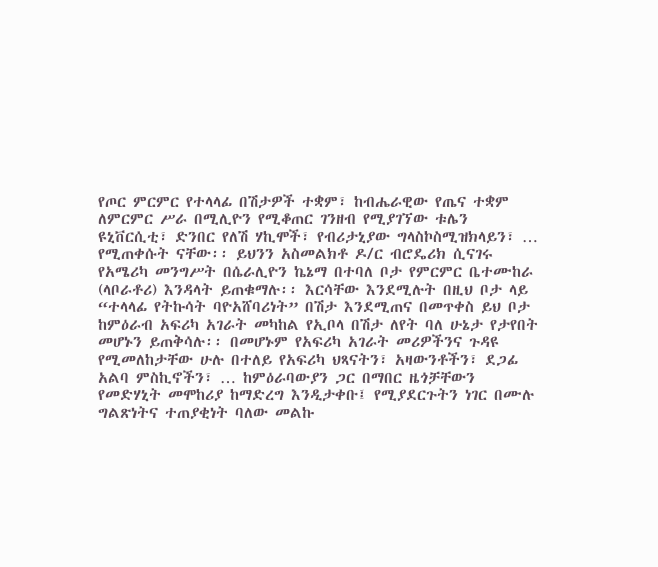የጦር ምርምር የተላላፊ በሽታዎች ተቋም፣ ከብሔራዊው የጤና ተቋም ለምርምር ሥራ በሚሊዮን የሚቆጠር ገንዘብ የሚያገኘው ቱሌን ዩኒቨርሲቲ፣ ድንበር የለሽ ሃኪሞች፣ የብሪታኒያው ግላስኮስሚዝክላይን፣ … የሚጠቀሱት ናቸው፡፡ ይህንን አስመልክቶ ዶ/ር ብሮዴሪክ ሲናገሩ የአሜሪካ መንግሥት በሴራሊዮን ኬኔማ በተባለ ቦታ የምርምር ቤተሙከራ (ላቦራቶሪ) እንዳላት ይጠቁማሉ፡፡ እርሳቸው እንደሚሉት በዚህ ቦታ ላይ “ተላላፊ የትኩሳት ባዮአሸባሪነት” በሽታ እንደሚጠና በመጥቀስ ይህ ቦታ ከምዕራብ አፍሪካ አገራት መካከል የኢቦላ በሽታ ለየት ባለ ሁኔታ የታየበት መሆኑን ይጠቅሳሉ፡፡ በመሆኑም የአፍሪካ አገራት መሪዎችንና ጉዳዩ የሚመለከታቸው ሁሉ በተለይ የአፍሪካ ህጻናትን፣ አዛውንቶችን፣ ደጋፊ አልባ ምስኪኖችን፣ … ከምዕራባውያን ጋር በማበር ዜጎቻቸውን የመድሃኒት መሞከሪያ ከማድረግ እንዲታቀቡ፤ የሚያደርጉትን ነገር በሙሉ ግልጽነትና ተጠያቂነት ባለው መልኩ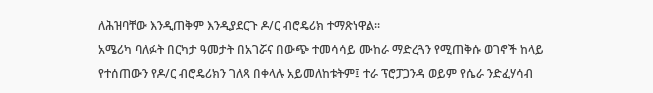ለሕዝባቸው እንዲጠቅም እንዲያደርጉ ዶ/ር ብሮዴሪክ ተማጽነዋል፡፡
አሜሪካ ባለፉት በርካታ ዓመታት በአገሯና በውጭ ተመሳሳይ ሙከራ ማድረጓን የሚጠቅሱ ወገኖች ከላይ የተሰጠውን የዶ/ር ብሮዴሪክን ገለጻ በቀላሉ አይመለከቱትም፤ ተራ ፕሮፓጋንዳ ወይም የሴራ ንድፈሃሳብ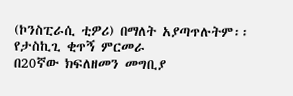(ኮንስፒራሲ ቲዎሪ) በማለት አያጣጥሉትም፡፡
የታስኪጊ ቂጥኝ ምርመራ
በ20ኛው ክፍለዘመን መግቢያ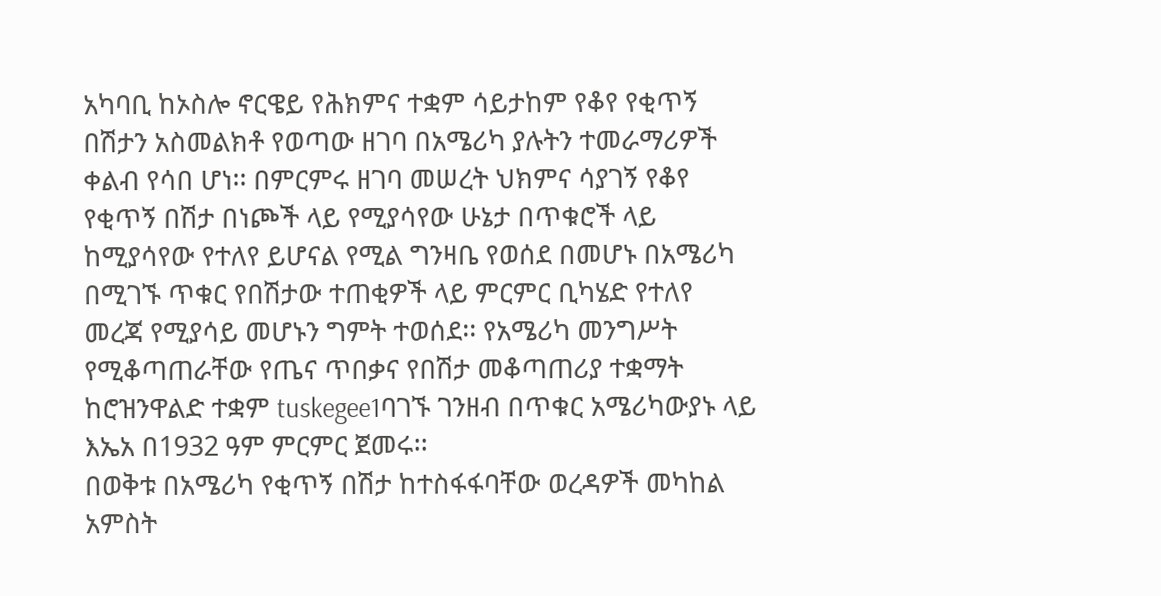አካባቢ ከኦስሎ ኖርዌይ የሕክምና ተቋም ሳይታከም የቆየ የቂጥኝ በሽታን አስመልክቶ የወጣው ዘገባ በአሜሪካ ያሉትን ተመራማሪዎች ቀልብ የሳበ ሆነ፡፡ በምርምሩ ዘገባ መሠረት ህክምና ሳያገኝ የቆየ የቂጥኝ በሽታ በነጮች ላይ የሚያሳየው ሁኔታ በጥቁሮች ላይ ከሚያሳየው የተለየ ይሆናል የሚል ግንዛቤ የወሰደ በመሆኑ በአሜሪካ በሚገኙ ጥቁር የበሽታው ተጠቂዎች ላይ ምርምር ቢካሄድ የተለየ መረጃ የሚያሳይ መሆኑን ግምት ተወሰደ፡፡ የአሜሪካ መንግሥት የሚቆጣጠራቸው የጤና ጥበቃና የበሽታ መቆጣጠሪያ ተቋማት ከሮዝንዋልድ ተቋም tuskegee1ባገኙ ገንዘብ በጥቁር አሜሪካውያኑ ላይ እኤአ በ1932 ዓም ምርምር ጀመሩ፡፡
በወቅቱ በአሜሪካ የቂጥኝ በሽታ ከተስፋፋባቸው ወረዳዎች መካከል አምስት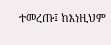ተመረጡ፤ ከእነዚህም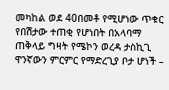መካከል ወደ 40በመቶ የሚሆነው ጥቁር የበሽታው ተጠቂ የሆነበት በአላባማ ጠቅላይ ግዛት የሜኮን ወረዳ ታስኪጊ ዋንኛውን ምርምር የማድረጊያ ቦታ ሆነች –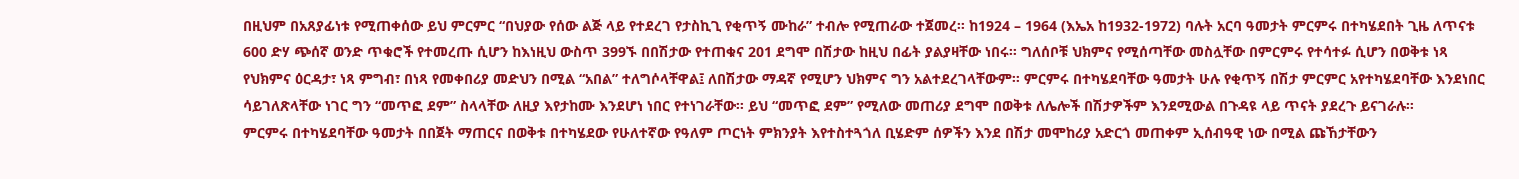በዚህም በአጸያፊነቱ የሚጠቀሰው ይህ ምርምር “በህያው የሰው ልጅ ላይ የተደረገ የታስኪጊ የቂጥኝ ሙከራ” ተብሎ የሚጠራው ተጀመረ፡፡ ከ1924 – 1964 (እኤአ ከ1932-1972) ባሉት አርባ ዓመታት ምርምሩ በተካሄደበት ጊዜ ለጥናቱ 600 ድሃ ጭሰኛ ወንድ ጥቁሮች የተመረጡ ሲሆን ከእነዚህ ውስጥ 399ኙ በበሽታው የተጠቁና 201 ደግሞ በሽታው ከዚህ በፊት ያልያዛቸው ነበሩ፡፡ ግለሰቦቹ ህክምና የሚሰጣቸው መስሏቸው በምርምሩ የተሳተፉ ሲሆን በወቅቱ ነጻ የህክምና ዕርዳታ፣ ነጻ ምግብ፣ በነጻ የመቀበሪያ መድህን በሚል “አበል” ተለግሶላቸዋል፤ ለበሽታው ማዳኛ የሚሆን ህክምና ግን አልተደረገላቸውም፡፡ ምርምሩ በተካሄደባቸው ዓመታት ሁሉ የቂጥኝ በሽታ ምርምር አየተካሄደባቸው እንደነበር ሳይገለጽላቸው ነገር ግን “መጥፎ ደም” ስላላቸው ለዚያ እየታከሙ እንደሆነ ነበር የተነገራቸው፡፡ ይህ “መጥፎ ደም” የሚለው መጠሪያ ደግሞ በወቅቱ ለሌሎች በሽታዎችም እንደሚውል በጉዳዩ ላይ ጥናት ያደረጉ ይናገራሉ፡፡
ምርምሩ በተካሄደባቸው ዓመታት በበጀት ማጠርና በወቅቱ በተካሄደው የሁለተኛው የዓለም ጦርነት ምክንያት እየተስተጓጎለ ቢሄድም ሰዎችን እንደ በሽታ መሞከሪያ አድርጎ መጠቀም ኢሰብዓዊ ነው በሚል ጩኸታቸውን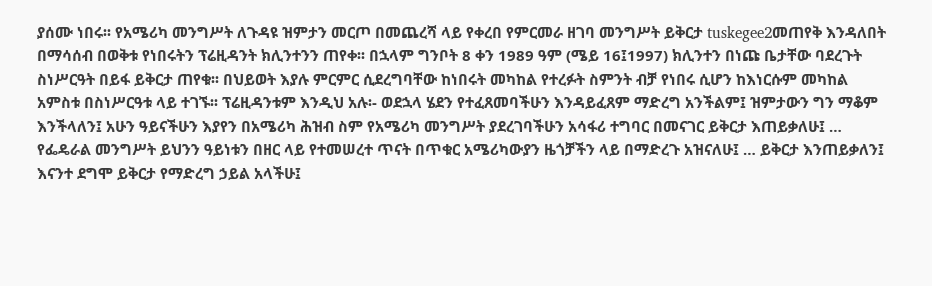ያሰሙ ነበሩ፡፡ የአሜሪካ መንግሥት ለጉዳዩ ዝምታን መርጦ በመጨረሻ ላይ የቀረበ የምርመራ ዘገባ መንግሥት ይቅርታ tuskegee2መጠየቅ እንዳለበት በማሳሰብ በወቅቱ የነበሩትን ፕሬዚዳንት ክሊንተንን ጠየቀ፡፡ በኋላም ግንቦት 8 ቀን 1989 ዓም (ሜይ 16፤1997) ክሊንተን በነጩ ቤታቸው ባደረጉት ስነሥርዓት በይፋ ይቅርታ ጠየቁ፡፡ በህይወት እያሉ ምርምር ሲደረግባቸው ከነበሩት መካከል የተረፉት ስምንት ብቻ የነበሩ ሲሆን ከእነርሱም መካከል አምስቱ በስነሥርዓቱ ላይ ተገኙ፡፡ ፕሬዚዳንቱም እንዲህ አሉ፡- ወደኋላ ሄደን የተፈጸመባችሁን እንዳይፈጸም ማድረግ አንችልም፤ ዝምታውን ግን ማቆም እንችላለን፤ አሁን ዓይናችሁን እያየን በአሜሪካ ሕዝብ ስም የአሜሪካ መንግሥት ያደረገባችሁን አሳፋሪ ተግባር በመናገር ይቅርታ እጠይቃለሁ፤ … የፌዴራል መንግሥት ይህንን ዓይነቱን በዘር ላይ የተመሠረተ ጥናት በጥቁር አሜሪካውያን ዜጎቻችን ላይ በማድረጉ አዝናለሁ፤ … ይቅርታ እንጠይቃለን፤ እናንተ ደግሞ ይቅርታ የማድረግ ኃይል አላችሁ፤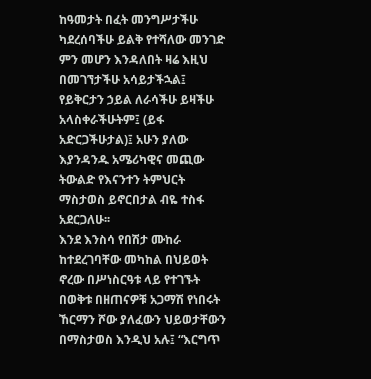ከዓመታት በፈት መንግሥታችሁ ካደረሰባችሁ ይልቅ የተሻለው መንገድ ምን መሆን እንዳለበት ዛሬ እዚህ በመገኘታችሁ አሳይታችኋል፤ የይቅርታን ኃይል ለራሳችሁ ይዛችሁ አላስቀራችሁትም፤ (ይፋ አድርጋችሁታል)፤ አሁን ያለው እያንዳንዱ አሜሪካዊና መጪው ትውልድ የእናንተን ትምህርት ማስታወስ ይኖርበታል ብዬ ተስፋ አደርጋለሁ፡፡
እንደ እንስሳ የበሽታ ሙከራ ከተደረገባቸው መካከል በህይወት ኖረው በሥነስርዓቱ ላይ የተገኙት በወቅቱ በዘጠናዎቹ አጋማሽ የነበሩት ኸርማን ሾው ያለፈውን ህይወታቸውን በማስታወስ እንዲህ አሉ፤ “እርግጥ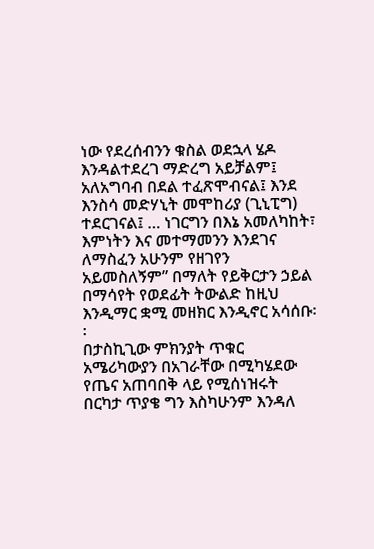ነው የደረሰብንን ቁስል ወደኋላ ሄዶ እንዳልተደረገ ማድረግ አይቻልም፤ አለአግባብ በደል ተፈጽሞብናል፤ እንደ እንስሳ መድሃኒት መሞከሪያ (ጊኒፒግ) ተደርገናል፤ … ነገርግን በእኔ አመለካከት፣ እምነትን እና መተማመንን እንደገና ለማስፈን አሁንም የዘገየን አይመስለኝም” በማለት የይቅርታን ኃይል በማሳየት የወደፊት ትውልድ ከዚህ እንዲማር ቋሚ መዘክር እንዲኖር አሳሰቡ፡፡
በታስኪጊው ምክንያት ጥቁር አሜሪካውያን በአገራቸው በሚካሄደው የጤና አጠባበቅ ላይ የሚሰነዝሩት በርካታ ጥያቄ ግን እስካሁንም እንዳለ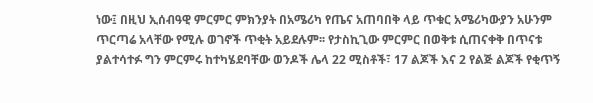ነው፤ በዚህ ኢሰብዓዊ ምርምር ምክንያት በአሜሪካ የጤና አጠባበቅ ላይ ጥቁር አሜሪካውያን አሁንም ጥርጣሬ አላቸው የሚሉ ወገኖች ጥቂት አይደሉም፡፡ የታስኪጊው ምርምር በወቅቱ ሲጠናቀቅ በጥናቱ ያልተሳተፉ ግን ምርምሩ ከተካሄደባቸው ወንዶች ሌላ 22 ሚስቶች፣ 17 ልጆች እና 2 የልጅ ልጆች የቂጥኝ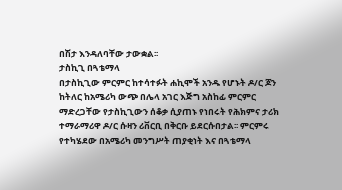በሽታ እንዳለባቸው ታውቋል፡፡
ታስኪጊ በጓቴማላ
በታስኪጊው ምርምር ከተሳተፉት ሐኪሞች አንዱ የሆኑት ዶ/ር ጆን ከትለር ከአሜሪካ ውጭ በሌላ አገር እጅግ አስከፊ ምርምር ማድረጋቸው የታስኪጊውን ሰቆቃ ሲያጠኑ የነበሩት የሕክምና ታሪክ ተማራማሪዋ ዶ/ር ሱዛን ሪቨርቢ በቅርቡ ይደርሱበታል፡፡ ምርምሩ የተካሄደው በአሜሪካ መንግሥት ጠያቂነት እና በጓቴማላ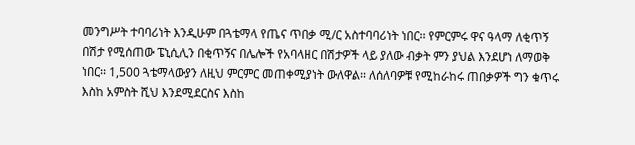መንግሥት ተባባሪነት እንዲሁም በጓቴማላ የጤና ጥበቃ ሚ/ር አስተባባሪነት ነበር፡፡ የምርምሩ ዋና ዓላማ ለቂጥኝ በሽታ የሚሰጠው ፔኒሲሊን በቂጥኝና በሌሎች የአባላዘር በሽታዎች ላይ ያለው ብቃት ምን ያህል እንደሆነ ለማወቅ ነበር፡፡ 1,500 ጓቴማላውያን ለዚህ ምርምር መጠቀሚያነት ውለዋል፡፡ ለሰለባዎቹ የሚከራከሩ ጠበቃዎች ግን ቁጥሩ እስከ አምስት ሺህ እንደሚደርስና እስከ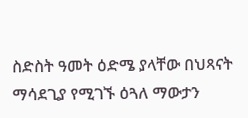ስድስት ዓመት ዕድሜ ያላቸው በህጻናት ማሳደጊያ የሚገኙ ዕጓለ ማውታን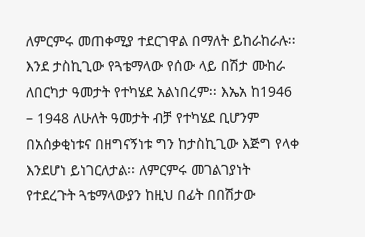ለምርምሩ መጠቀሚያ ተደርገዋል በማለት ይከራከራሉ፡፡
እንደ ታስኪጊው የጓቴማላው የሰው ላይ በሽታ ሙከራ ለበርካታ ዓመታት የተካሄደ አልነበረም፡፡ እኤአ ከ1946 – 1948 ለሁለት ዓመታት ብቻ የተካሄደ ቢሆንም በአሰቃቂነቱና በዘግናኝነቱ ግን ከታስኪጊው እጅግ የላቀ እንደሆነ ይነገርለታል፡፡ ለምርምሩ መገልገያነት የተደረጉት ጓቴማላውያን ከዚህ በፊት በበሽታው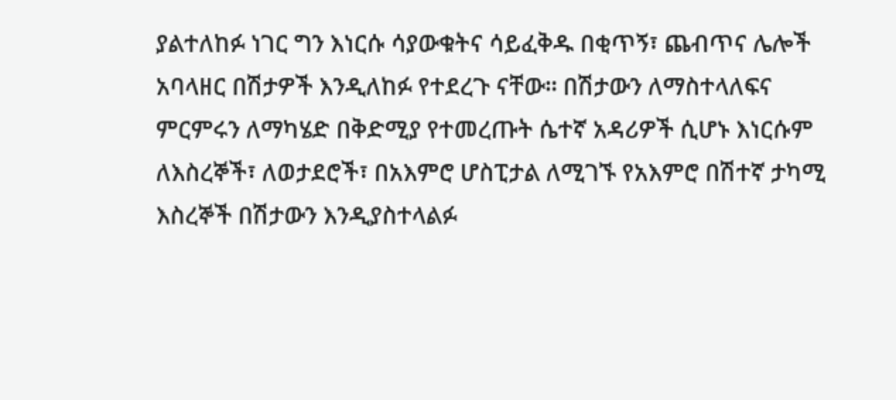ያልተለከፉ ነገር ግን እነርሱ ሳያውቁትና ሳይፈቅዱ በቂጥኝ፣ ጨብጥና ሌሎች አባላዘር በሽታዎች እንዲለከፉ የተደረጉ ናቸው፡፡ በሽታውን ለማስተላለፍና ምርምሩን ለማካሄድ በቅድሚያ የተመረጡት ሴተኛ አዳሪዎች ሲሆኑ እነርሱም ለእስረኞች፣ ለወታደሮች፣ በአእምሮ ሆስፒታል ለሚገኙ የአእምሮ በሽተኛ ታካሚ እስረኞች በሽታውን እንዲያስተላልፉ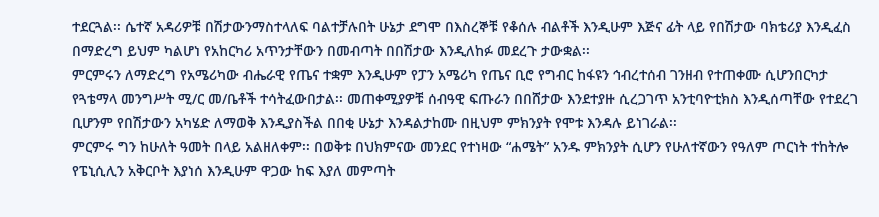ተደርጓል፡፡ ሴተኛ አዳሪዎቹ በሽታውንማስተላለፍ ባልተቻሉበት ሁኔታ ደግሞ በእስረኞቹ የቆሰሉ ብልቶች እንዲሁም እጅና ፊት ላይ የበሽታው ባክቴሪያ እንዲፈስ በማድረግ ይህም ካልሆነ የአከርካሪ አጥንታቸውን በመብጣት በበሽታው እንዲለከፉ መደረጉ ታውቋል፡፡
ምርምሩን ለማድረግ የአሜሪካው ብሔራዊ የጤና ተቋም እንዲሁም የፓን አሜሪካ የጤና ቢሮ የግብር ከፋዩን ኅብረተሰብ ገንዘብ የተጠቀሙ ሲሆንበርካታ የጓቴማላ መንግሥት ሚ/ር መ/ቤቶች ተሳትፈውበታል፡፡ መጠቀሚያዎቹ ሰብዓዊ ፍጡራን በበሸታው እንደተያዙ ሲረጋገጥ አንቲባዮቲክስ እንዲሰጣቸው የተደረገ ቢሆንም የበሽታውን አካሄድ ለማወቅ እንዲያስችል በበቂ ሁኔታ እንዳልታከሙ በዚህም ምክንያት የሞቱ እንዳሉ ይነገራል፡፡
ምርምሩ ግን ከሁለት ዓመት በላይ አልዘለቀም፡፡ በወቅቱ በህክምናው መንደር የተነዛው “ሐሜት” አንዱ ምክንያት ሲሆን የሁለተኛውን የዓለም ጦርነት ተከትሎ የፔኒሲሊን አቅርቦት እያነሰ እንዲሁም ዋጋው ከፍ እያለ መምጣት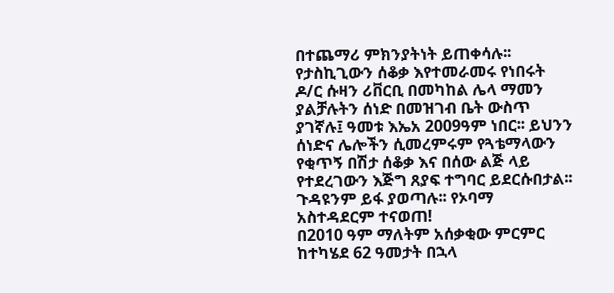በተጨማሪ ምክንያትነት ይጠቀሳሉ፡፡
የታስኪጊውን ሰቆቃ እየተመራመሩ የነበሩት ዶ/ር ሱዛን ሪቨርቢ በመካከል ሌላ ማመን ያልቻሉትን ሰነድ በመዝገብ ቤት ውስጥ ያገኛሉ፤ ዓመቱ እኤአ 2009ዓም ነበር፡፡ ይህንን ሰነድና ሌሎችን ሲመረምሩም የጓቴማላውን የቂጥኝ በሽታ ሰቆቃ እና በሰው ልጅ ላይ የተደረገውን እጅግ ጸያፍ ተግባር ይደርሱበታል፡፡ ጉዳዩንም ይፋ ያወጣሉ፡፡ የኦባማ አስተዳደርም ተናወጠ!
በ2010 ዓም ማለትም አሰቃቂው ምርምር ከተካሄደ 62 ዓመታት በኋላ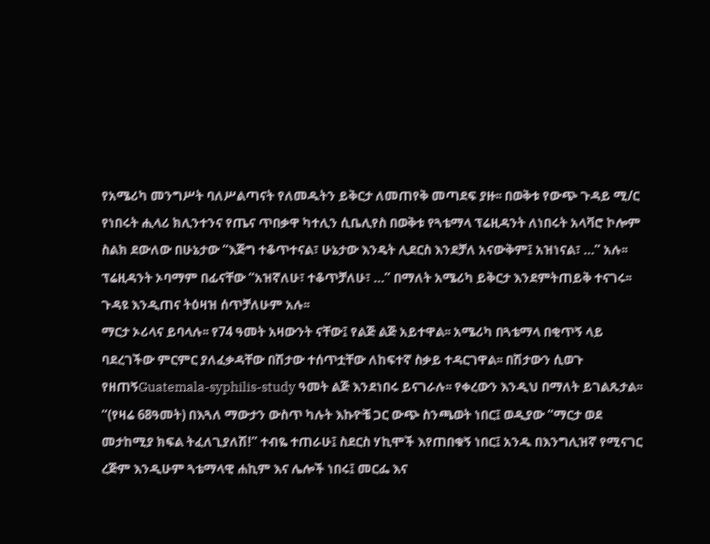የአሜሪካ መንግሥት ባለሥልጣናት የለመዱትን ይቅርታ ለመጠየቅ መጣደፍ ያዙ፡፡ በወቅቱ የውጭ ጉዳይ ሚ/ር የነበሩት ሒላሪ ክሊንተንና የጤና ጥበቃዋ ካተሊን ሲቤሊየስ በወቅቱ የጓቴማላ ፕሬዚዳንት ለነበሩት አላቫሮ ኮሎም ስልክ ደውለው በሁኔታው “እጅግ ተቆጥተናል፣ ሁኔታው እንዴት ሊደርስ እንደቻለ አናውቅም፤ አዝነናል፣ …” አሉ፡፡ ፕሬዚዳንት ኦባማም በፊናቸው “አዝኛለሁ፣ ተቆጥቻለሁ፣ …” በማለት አሜሪካ ይቅርታ እንደምትጠይቅ ተናገሩ፡፡ ጉዳዩ እንዲጠና ትዕዛዝ ሰጥቻለሁም አሉ፡፡
ማርታ ኦሪላና ይባላሉ፡፡ የ74 ዓመት አዛውንት ናቸው፤ የልጅ ልጅ አይተዋል፡፡ አሜሪካ በጓቴማላ በቂጥኝ ላይ ባደረገችው ምርምር ያለፈቃዳቸው በሽታው ተሰጥቷቸው ለከፍተኛ ስቃይ ተዳርገዋል፡፡ በሽታውን ሲወጉ የዘጠኝGuatemala-syphilis-study ዓመት ልጅ እንደነበሩ ይናገራሉ፡፡ የቀረውን እንዲህ በማለት ይገልጹታል፡፡ “(የዛሬ 68ዓመት) በእጓለ ማውታን ውስጥ ካሉት እኩዮቼ ጋር ውጭ ስንጫወት ነበር፤ ወዲያው “ማርታ ወደ መታከሚያ ክፍል ትፈለጊያለሽ!” ተብዬ ተጠራሁ፤ ስደርስ ሃኪሞች እየጠበቁኝ ነበር፤ አንዱ በእንግሊዝኛ የሚናገር ረጅም እንዲሁም ጓቴማላዊ ሐኪም እና ሌሎች ነበሩ፤ መርፌ እና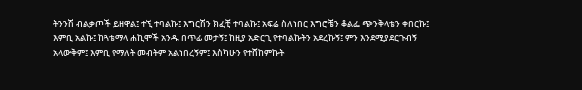ትንንሽ ብልቃጦች ይዘዋል፤ ተኚ ተባልኩ፤ እግርሽን ክፈቺ ተባልኩ፤ አፍሬ ስለነበር እግሮቼን ቆልፌ ጭንቅላቴን ቀበርኩ፤ እምቢ አልኩ፤ ከጓቴማላ ሐኪሞች አንዱ በጥፊ መታኝ፤ ከዚያ አድርጊ የተባልኩትን አደረኩኝ፤ ምን እንደሚያደርጉብኝ አላውቅም፤ እምቢ የማለት መብትም አልነበረኝም፤ እስካሁን የተሸከምኩት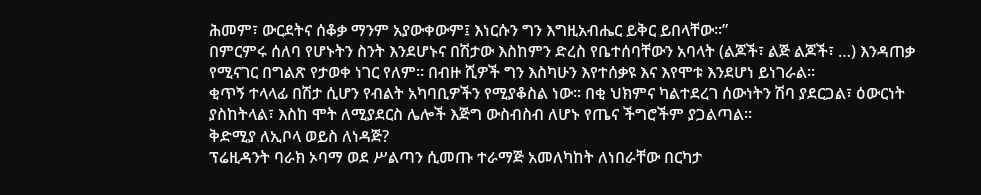ሕመም፣ ውርደትና ሰቆቃ ማንም አያውቀውም፤ እነርሱን ግን እግዚአብሔር ይቅር ይበላቸው፡፡”
በምርምሩ ሰለባ የሆኑትን ስንት እንደሆኑና በሽታው እስከምን ድረስ የቤተሰባቸውን አባላት (ልጆች፣ ልጅ ልጆች፣ …) እንዳጠቃ የሚናገር በግልጽ የታወቀ ነገር የለም፡፡ በብዙ ሺዎች ግን እስካሁን እየተሰቃዩ እና እየሞቱ እንደሆነ ይነገራል፡፡
ቂጥኝ ተላላፊ በሽታ ሲሆን የብልት አካባቢዎችን የሚያቆስል ነው፡፡ በቂ ህክምና ካልተደረገ ሰውነትን ሽባ ያደርጋል፣ ዕውርነት ያስከትላል፣ እስከ ሞት ለሚያደርስ ሌሎች እጅግ ውስብስብ ለሆኑ የጤና ችግሮችም ያጋልጣል፡፡
ቅድሚያ ለኢቦላ ወይስ ለነዳጅ?
ፕሬዚዳንት ባራክ ኦባማ ወደ ሥልጣን ሲመጡ ተራማጅ አመለካከት ለነበራቸው በርካታ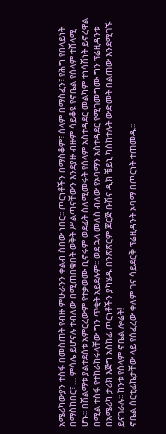አሜሪካውያን ተስፋ በመስጠት የብዙ ምሁራንን ቀልብ ስበው ነበር፡፡ ጦርነቶችን በማስቆም፣ ሰላም በማስፈን፣ የሕግ የበላይነት በማስከበር፣ … ምሳሌ ይሆናሉ ተብለው በሚጠበቁበት ወቅት ሥልጣናቸውን እንደያዙ ብዙም ሳይቆዩ የኖቤል የሰላም ተሸላሚ ሆኑ፡፡ በሽልማቱ ያልተደሰቱ አምርረውም የተቃወሙ ቢኖሩም ወደፊት ስለሚመሩት የሰላም አስተዳደር መልካም ተነሳሽነት ይኖረዋል በሚል ተስፋ የተከራከሩላቸው ግን ጥቂት አይደሉም፡፡ ወደ ኋላ መለስ ብለው የኦባማን አስተዳደር የሚገመግሙ ግን ፕሬዚዳንቱ በአሜሪካ ታሪክ እጅግ አስከፊ ጦርነቶችን ያካሄዱ በንጽጽርም ጆርጅ ቡሽና ዲክ ቼይኒ ካስከተሉት ውድመት በልጠው እንደሚገኙ ይናገራሉ፡፡ ከንቱ የሰላም ኖቤል ሎሬት!
ኖቤል ሰርቲፊኬታቸው ላይ የሰፈረው ቀለም ገና ሳይደርቅ ፕሬዚዳንት ኦባማ በጦርነት ተጠመዱ፡፡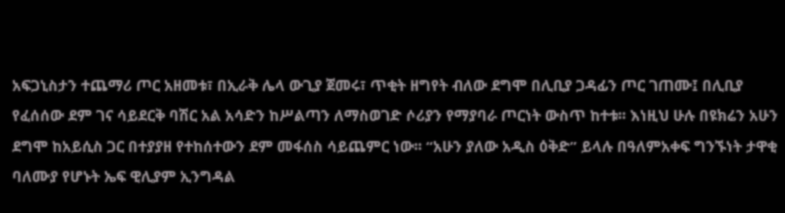አፍጋኒስታን ተጨማሪ ጦር አዘመቱ፣ በኢራቅ ሌላ ውጊያ ጀመሩ፣ ጥቂት ዘግየት ብለው ደግሞ በሊቢያ ጋዳፊን ጦር ገጠሙ፤ በሊቢያ የፈሰሰው ደም ገና ሳይደርቅ ባሽር አል አሳድን ከሥልጣን ለማስወገድ ሶሪያን የማያባራ ጦርነት ውስጥ ከተቱ፡፡ እነዚህ ሁሉ በዩክሬን አሁን ደግሞ ከአይሲስ ጋር በተያያዘ የተከሰተውን ደም መፋሰስ ሳይጨምር ነው፡፡ “አሁን ያለው አዲስ ዕቅድ” ይላሉ በዓለምአቀፍ ግንኙነት ታዋቂ ባለሙያ የሆኑት ኤፍ ዊሊያም ኢንግዳል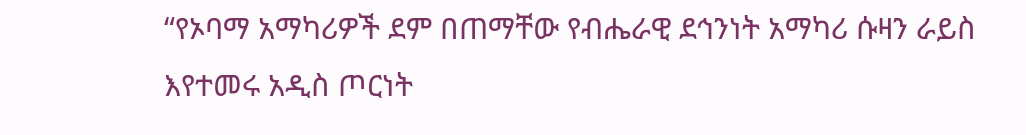“የኦባማ አማካሪዎች ደም በጠማቸው የብሔራዊ ደኅንነት አማካሪ ሱዛን ራይስ እየተመሩ አዲስ ጦርነት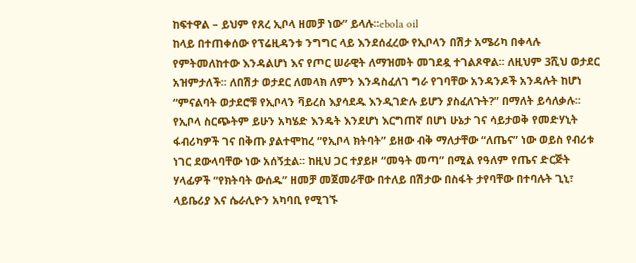ከፍተዋል – ይህም የጸረ ኢቦላ ዘመቻ ነው” ይላሉ፡፡ebola oil
ከላይ በተጠቀሰው የፕሬዚዳንቱ ንግግር ላይ እንደሰፈረው የኢቦላን በሽታ አሜሪካ በቀላሉ የምትመለከተው እንዳልሆነ እና የጦር ሠራዊት ለማዝመት መገደዷ ተገልጾዋል፡፡ ለዚህም 3ሺህ ወታደር አዝምታለች፡፡ ለበሽታ ወታደር ለመላክ ለምን እንዳስፈለገ ግራ የገባቸው አንዳንዶች አንዳሉት ከሆነ “ምናልባት ወታደሮቹ የኢቦላን ቫይረስ እያሳደዱ እንዲገድሉ ይሆን ያስፈለጉት?” በማለት ይሳለቃሉ፡፡
የኢቦላ ስርጭትም ይሁን አካሄድ እንዴት እንደሆነ እርግጠኛ በሆነ ሁኔታ ገና ሳይታወቅ የመድሃኒት ፋብሪካዎች ገና በቅጡ ያልተሞከረ “የኢቦላ ክትባት” ይዘው ብቅ ማለታቸው “ለጤና” ነው ወይስ የብሪቱ ነገር ደውላባቸው ነው አሰኝቷል፡፡ ከዚህ ጋር ተያይዞ “መዓት መጣ” በሚል የዓለም የጤና ድርጅት ሃላፊዎች “የክትባት ውሰዱ” ዘመቻ መጀመራቸው በተለይ በሽታው በስፋት ታየባቸው በተባሉት ጊኒ፣ ላይቤሪያ እና ሴራሊዮን አካባቢ የሚገኙ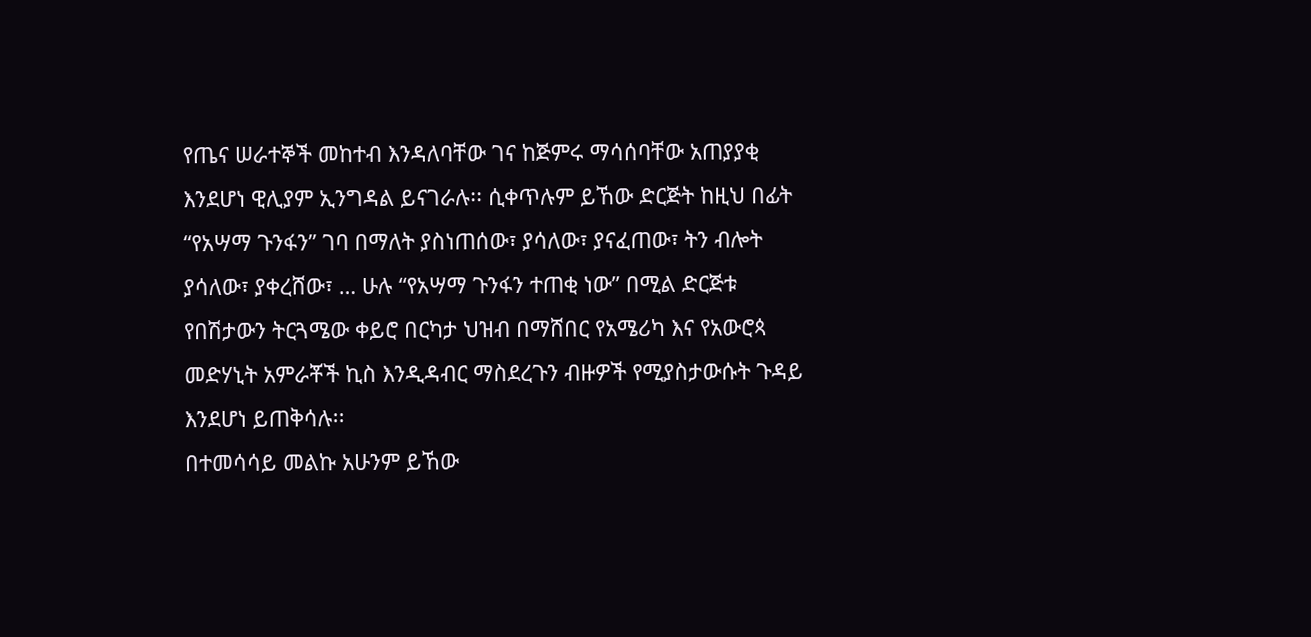የጤና ሠራተኞች መከተብ እንዳለባቸው ገና ከጅምሩ ማሳሰባቸው አጠያያቂ እንደሆነ ዊሊያም ኢንግዳል ይናገራሉ፡፡ ሲቀጥሉም ይኸው ድርጅት ከዚህ በፊት “የአሣማ ጉንፋን” ገባ በማለት ያስነጠሰው፣ ያሳለው፣ ያናፈጠው፣ ትን ብሎት ያሳለው፣ ያቀረሸው፣ … ሁሉ “የአሣማ ጉንፋን ተጠቂ ነው” በሚል ድርጅቱ የበሽታውን ትርጓሜው ቀይሮ በርካታ ህዝብ በማሸበር የአሜሪካ እና የአውሮጳ መድሃኒት አምራቾች ኪስ እንዲዳብር ማስደረጉን ብዙዎች የሚያስታውሱት ጉዳይ እንደሆነ ይጠቅሳሉ፡፡
በተመሳሳይ መልኩ አሁንም ይኸው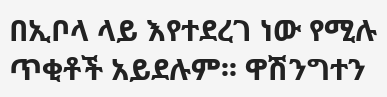በኢቦላ ላይ እየተደረገ ነው የሚሉ ጥቂቶች አይደሉም፡፡ ዋሽንግተን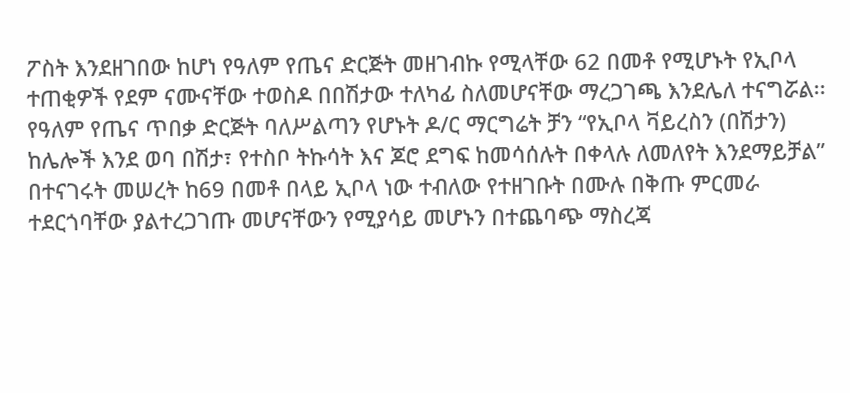ፖስት እንደዘገበው ከሆነ የዓለም የጤና ድርጅት መዘገብኩ የሚላቸው 62 በመቶ የሚሆኑት የኢቦላ ተጠቂዎች የደም ናሙናቸው ተወስዶ በበሽታው ተለካፊ ስለመሆናቸው ማረጋገጫ እንደሌለ ተናግሯል፡፡ የዓለም የጤና ጥበቃ ድርጅት ባለሥልጣን የሆኑት ዶ/ር ማርግሬት ቻን “የኢቦላ ቫይረስን (በሽታን) ከሌሎች እንደ ወባ በሽታ፣ የተስቦ ትኩሳት እና ጆሮ ደግፍ ከመሳሰሉት በቀላሉ ለመለየት እንደማይቻል” በተናገሩት መሠረት ከ69 በመቶ በላይ ኢቦላ ነው ተብለው የተዘገቡት በሙሉ በቅጡ ምርመራ ተደርጎባቸው ያልተረጋገጡ መሆናቸውን የሚያሳይ መሆኑን በተጨባጭ ማስረጃ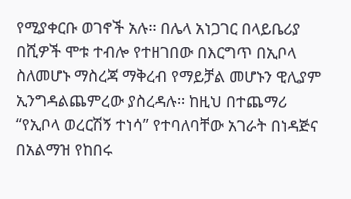የሚያቀርቡ ወገኖች አሉ፡፡ በሌላ አነጋገር በላይቤሪያ በሺዎች ሞቱ ተብሎ የተዘገበው በእርግጥ በኢቦላ ስለመሆኑ ማስረጃ ማቅረብ የማይቻል መሆኑን ዊሊያም ኢንግዳልጨምረው ያስረዳሉ፡፡ ከዚህ በተጨማሪ “የኢቦላ ወረርሽኝ ተነሳ” የተባለባቸው አገራት በነዳጅና በአልማዝ የከበሩ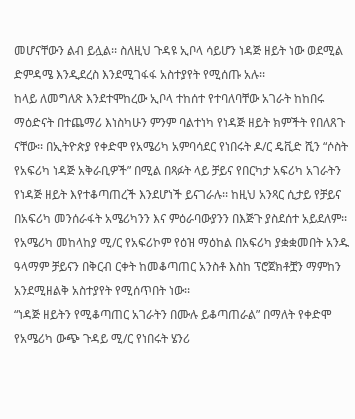መሆናቸውን ልብ ይሏል፡፡ ስለዚህ ጉዳዩ ኢቦላ ሳይሆን ነዳጅ ዘይት ነው ወደሚል ድምዳሜ እንዲደረስ እንደሚገፋፋ አስተያየት የሚሰጡ አሉ፡፡
ከላይ ለመግለጽ እንደተሞከረው ኢቦላ ተከሰተ የተባለባቸው አገራት ከከበሩ ማዕድናት በተጨማሪ እነስካሁን ምንም ባልተነካ የነዳጅ ዘይት ክምችት የበለጸጉ ናቸው፡፡ በኢትዮጵያ የቀድሞ የአሜሪካ አምባሳደር የነበሩት ዶ/ር ዴቪድ ሺን “ሶስት የአፍሪካ ነዳጅ አቅራቢዎች” በሚል በጻፉት ላይ ቻይና የበርካታ አፍሪካ አገራትን የነዳጅ ዘይት እየተቆጣጠረች እንደሆነች ይናገራሉ፡፡ ከዚህ አንጻር ሲታይ የቻይና በአፍሪካ መንሰራፋት አሜሪካንን እና ምዕራባውያንን በእጅጉ ያስደሰተ አይደለም፡፡ የአሜሪካ መከላከያ ሚ/ር የአፍሪኮም የዕዝ ማዕከል በአፍሪካ ያቋቋመበት አንዱ ዓላማም ቻይናን በቅርብ ርቀት ከመቆጣጠር አንስቶ እስከ ፕሮጀክቶቿን ማምከን አንደሚዘልቅ አስተያየት የሚሰጥበት ነው፡፡
“ነዳጅ ዘይትን የሚቆጣጠር አገራትን በሙሉ ይቆጣጠራል” በማለት የቀድሞ የአሜሪካ ውጭ ጉዳይ ሚ/ር የነበሩት ሄንሪ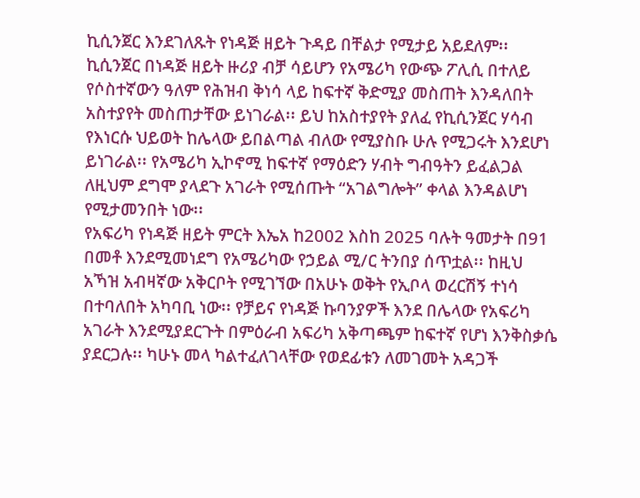ኪሲንጀር እንደገለጹት የነዳጅ ዘይት ጉዳይ በቸልታ የሚታይ አይደለም፡፡ ኪሲንጀር በነዳጅ ዘይት ዙሪያ ብቻ ሳይሆን የአሜሪካ የውጭ ፖሊሲ በተለይ የሶስተኛውን ዓለም የሕዝብ ቅነሳ ላይ ከፍተኛ ቅድሚያ መስጠት እንዳለበት አስተያየት መስጠታቸው ይነገራል፡፡ ይህ ከአስተያየት ያለፈ የኪሲንጀር ሃሳብ የእነርሱ ህይወት ከሌላው ይበልጣል ብለው የሚያስቡ ሁሉ የሚጋሩት እንደሆነ ይነገራል፡፡ የአሜሪካ ኢኮኖሚ ከፍተኛ የማዕድን ሃብት ግብዓትን ይፈልጋል ለዚህም ደግሞ ያላደጉ አገራት የሚሰጡት “አገልግሎት” ቀላል እንዳልሆነ የሚታመንበት ነው፡፡
የአፍሪካ የነዳጅ ዘይት ምርት እኤአ ከ2002 እስከ 2025 ባሉት ዓመታት በ91 በመቶ እንደሚመነደግ የአሜሪካው የኃይል ሚ/ር ትንበያ ሰጥቷል፡፡ ከዚህ አኻዝ አብዛኛው አቅርቦት የሚገኘው በአሁኑ ወቅት የኢቦላ ወረርሽኝ ተነሳ በተባለበት አካባቢ ነው፡፡ የቻይና የነዳጅ ኩባንያዎች እንደ በሌላው የአፍሪካ አገራት እንደሚያደርጉት በምዕራብ አፍሪካ አቅጣጫም ከፍተኛ የሆነ እንቅስቃሴ ያደርጋሉ፡፡ ካሁኑ መላ ካልተፈለገላቸው የወደፊቱን ለመገመት አዳጋች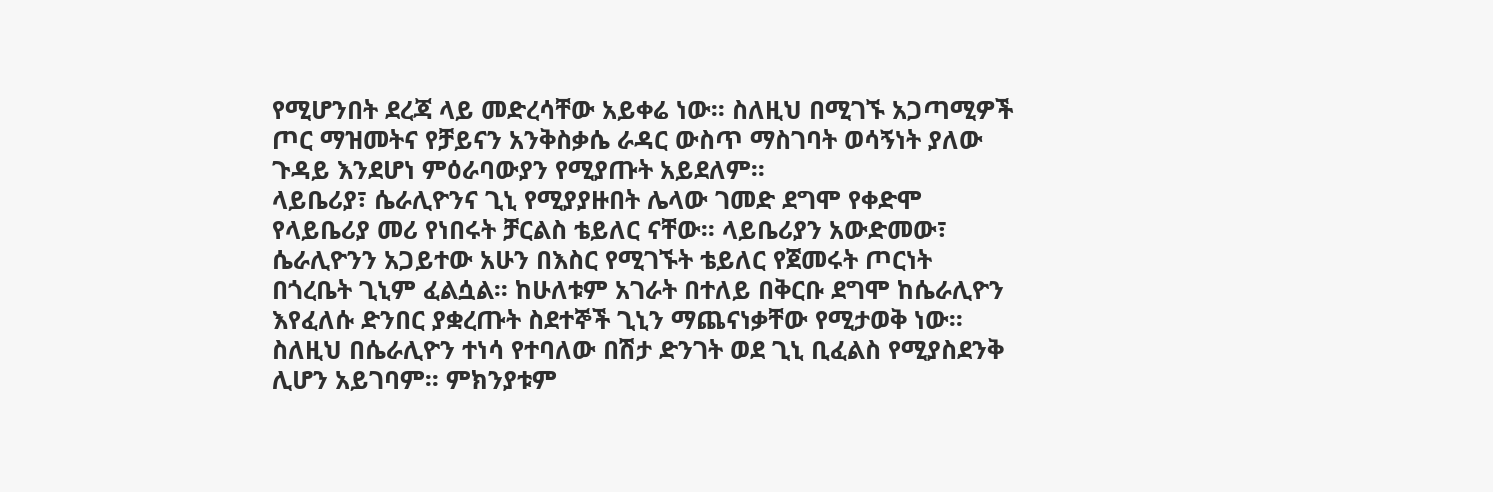የሚሆንበት ደረጃ ላይ መድረሳቸው አይቀሬ ነው፡፡ ስለዚህ በሚገኙ አጋጣሚዎች ጦር ማዝመትና የቻይናን አንቅስቃሴ ራዳር ውስጥ ማስገባት ወሳኝነት ያለው ጉዳይ እንደሆነ ምዕራባውያን የሚያጡት አይደለም፡፡
ላይቤሪያ፣ ሴራሊዮንና ጊኒ የሚያያዙበት ሌላው ገመድ ደግሞ የቀድሞ የላይቤሪያ መሪ የነበሩት ቻርልስ ቴይለር ናቸው፡፡ ላይቤሪያን አውድመው፣ ሴራሊዮንን አጋይተው አሁን በእስር የሚገኙት ቴይለር የጀመሩት ጦርነት በጎረቤት ጊኒም ፈልሷል፡፡ ከሁለቱም አገራት በተለይ በቅርቡ ደግሞ ከሴራሊዮን እየፈለሱ ድንበር ያቋረጡት ስደተኞች ጊኒን ማጨናነቃቸው የሚታወቅ ነው፡፡ ስለዚህ በሴራሊዮን ተነሳ የተባለው በሽታ ድንገት ወደ ጊኒ ቢፈልስ የሚያስደንቅ ሊሆን አይገባም፡፡ ምክንያቱም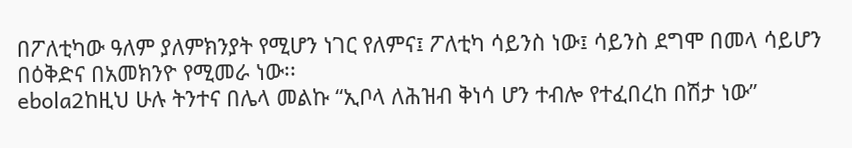በፖለቲካው ዓለም ያለምክንያት የሚሆን ነገር የለምና፤ ፖለቲካ ሳይንስ ነው፤ ሳይንስ ደግሞ በመላ ሳይሆን በዕቅድና በአመክንዮ የሚመራ ነው፡፡
ebola2ከዚህ ሁሉ ትንተና በሌላ መልኩ “ኢቦላ ለሕዝብ ቅነሳ ሆን ተብሎ የተፈበረከ በሽታ ነው”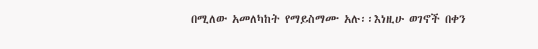በሚለው አመለካከት የማይስማሙ አሉ፡፡እነዚሁ ወገኖች በቀን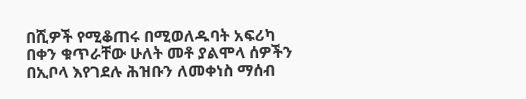በሺዎች የሚቆጠሩ በሚወለዱባት አፍሪካ በቀን ቁጥራቸው ሁለት መቶ ያልሞላ ሰዎችን በኢቦላ እየገደሉ ሕዝቡን ለመቀነስ ማሰብ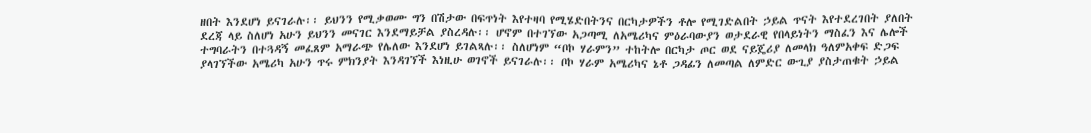ዘበት እንደሆነ ይናገራሉ፡፡ ይህንን የሚቃወሙ ግን በሽታው በፍጥነት እየተዛባ የሚሄድበትንና በርካታዎችን ቶሎ የሚገድልበት ኃይል ጥናት እየተደረገበት ያለበት ደረጃ ላይ ስለሆነ አሁን ይህንን መናገር እንደማይቻል ያስረዳሉ፡፡ ሆኖም በተገኘው አጋጣሚ ለአሜሪካና ምዕራባውያን ወታደራዊ የበላይነትን ማስፈን እና ሌሎች ተግባራትን በተጓዳኝ መፈጸም አማራጭ የሌለው እንደሆነ ይገልጻሉ፡፡ ስለሆነም “ቦኮ ሃራምን” ተከትሎ በርካታ ጦር ወደ ናይጄሪያ ለመላክ ዓለምአቀፍ ድጋፍ ያላገኘችው አሜሪካ አሁን ጥሩ ምክንያት እንዳገኘች እነዚሁ ወገኖች ይናገራሉ፡፡ ቦኮ ሃራም አሜሪካና ኔቶ ጋዳፊን ለመጣል ለምድር ውጊያ ያስታጠቁት ኃይል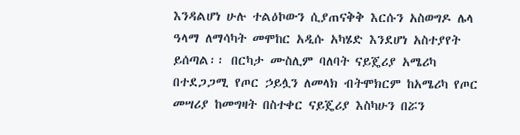እንዳልሆነ ሁሉ ተልዕኮውን ሲያጠናቅቅ እርሱን አስወግዶ ሌላ ዓላማ ለማሳካት መሞከር አዲሱ አካሄድ እንደሆነ አስተያየት ይሰጣል፡፡ በርካታ ሙስሊም ባለባት ናይጄሪያ አሜሪካ በተደጋጋሚ የጦር ኃይሏን ለመላክ ብትሞክርም ከአሜሪካ የጦር መሣሪያ ከመግዛት በስተቀር ናይጄሪያ እስካሁን በሯን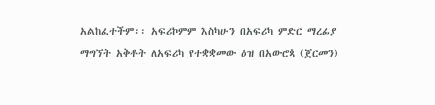አልከፈተችም፡፡ አፍሪኮምም እስካሁን በአፍሪካ ምድር ማረፊያ ማግኘት አቅቶት ለአፍሪካ የተቋቋመው ዕዝ በአውሮጳ (ጀርመን)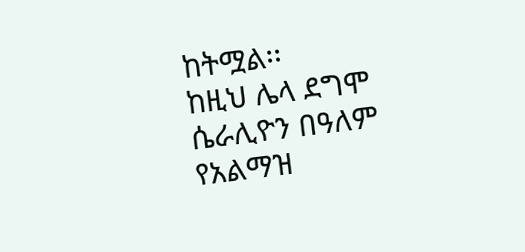ከትሟል፡፡
ከዚህ ሌላ ደግሞ ሴራሊዮን በዓለም የአልማዝ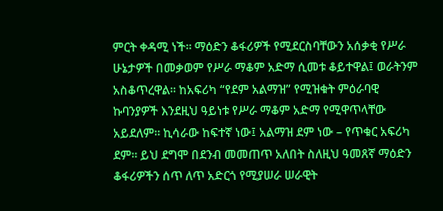ምርት ቀዳሚ ነች፡፡ ማዕድን ቆፋሪዎች የሚደርስባቸውን አሰቃቂ የሥራ ሁኔታዎች በመቃወም የሥራ ማቆም አድማ ሲመቱ ቆይተዋል፤ ወራትንም አስቆጥረዋል፡፡ ከአፍሪካ “የደም አልማዝ” የሚዝቁት ምዕራባዊ ኩባንያዎች እንደዚህ ዓይነቱ የሥራ ማቆም አድማ የሚዋጥላቸው አይደለም፡፡ ኪሳራው ከፍተኛ ነው፤ አልማዝ ደም ነው – የጥቁር አፍሪካ ደም፡፡ ይህ ደግሞ በደንብ መመጠጥ አለበት ስለዚህ ዓመጸኛ ማዕድን ቆፋሪዎችን ሰጥ ለጥ አድርጎ የሚያሠራ ሠራዊት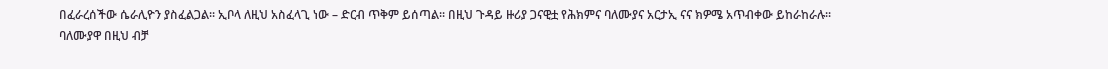በፈራረሰችው ሴራሊዮን ያስፈልጋል፡፡ ኢቦላ ለዚህ አስፈላጊ ነው – ድርብ ጥቅም ይሰጣል፡፡ በዚህ ጉዳይ ዙሪያ ጋናዊቷ የሕክምና ባለሙያና አርታኢ ናና ክዎሜ አጥብቀው ይከራከራሉ፡፡
ባለሙያዋ በዚህ ብቻ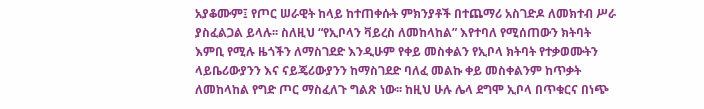አያቆሙም፤ የጦር ሠራዊት ከላይ ከተጠቀሱት ምክንያቶች በተጨማሪ አስገድዶ ለመክተብ ሥራ ያስፈልጋል ይላሉ፡፡ ስለዚህ “የኢቦላን ቫይረስ ለመከላከል” እየተባለ የሚሰጠውን ክትባት እምቢ የሚሉ ዜጎችን ለማስገደድ እንዲሁም የቀይ መስቀልን የኢቦላ ክትባት የተቃወሙትን ላይቤሪውያንን እና ናይጄሪውያንን ከማስገደድ ባለፈ መልኩ ቀይ መስቀልንም ከጥቃት ለመከላከል የግድ ጦር ማስፈለጉ ግልጽ ነው፡፡ ከዚህ ሁሉ ሌላ ደግሞ ኢቦላ በጥቁርና በነጭ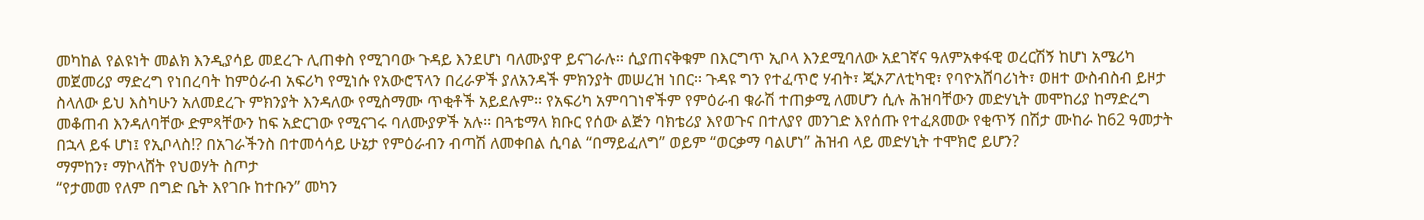መካከል የልዩነት መልክ እንዲያሳይ መደረጉ ሊጠቀስ የሚገባው ጉዳይ እንደሆነ ባለሙያዋ ይናገራሉ፡፡ ሲያጠናቅቁም በእርግጥ ኢቦላ እንደሚባለው አደገኛና ዓለምአቀፋዊ ወረርሽኝ ከሆነ አሜሪካ መጀመሪያ ማድረግ የነበረባት ከምዕራብ አፍሪካ የሚነሱ የአውሮፕላን በረራዎች ያለአንዳች ምክንያት መሠረዝ ነበር፡፡ ጉዳዩ ግን የተፈጥሮ ሃብት፣ ጂኦፖለቲካዊ፣ የባዮአሸባሪነት፣ ወዘተ ውስብስብ ይዞታ ስላለው ይህ እስካሁን አለመደረጉ ምክንያት እንዳለው የሚስማሙ ጥቂቶች አይደሉም፡፡ የአፍሪካ አምባገነኖችም የምዕራብ ቁራሽ ተጠቃሚ ለመሆን ሲሉ ሕዝባቸውን መድሃኒት መሞከሪያ ከማድረግ መቆጠብ እንዳለባቸው ድምጻቸውን ከፍ አድርገው የሚናገሩ ባለሙያዎች አሉ፡፡ በጓቴማላ ክቡር የሰው ልጅን ባክቴሪያ እየወጉና በተለያየ መንገድ እየሰጡ የተፈጸመው የቂጥኝ በሽታ ሙከራ ከ62 ዓመታት በኋላ ይፋ ሆነ፤ የኢቦላስ!? በአገራችንስ በተመሳሳይ ሁኔታ የምዕራብን ብጣሽ ለመቀበል ሲባል “በማይፈለግ” ወይም “ወርቃማ ባልሆነ” ሕዝብ ላይ መድሃኒት ተሞክሮ ይሆን?
ማምከን፣ ማኮላሸት የህወሃት ስጦታ
“የታመመ የለም በግድ ቤት እየገቡ ከተቡን” መካን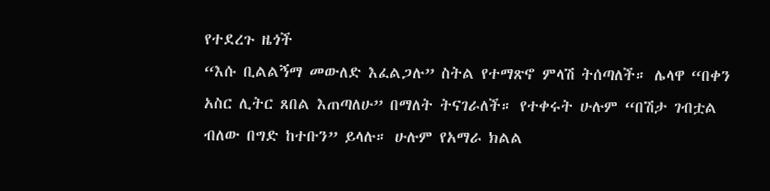የተደረጉ ዜጎች
“እሱ ቢልልኝማ መውለድ እፈልጋሉ” ስትል የተማጽኖ ምላሽ ትሰጣለች። ሌላዋ “በቀን አስር ሊትር ጸበል እጠጣለሁ” በማለት ትናገራለች። የተቀሩት ሁሉም “በሽታ ገብቷል ብለው በግድ ከተቡን” ይላሉ። ሁሉም የአማራ ክልል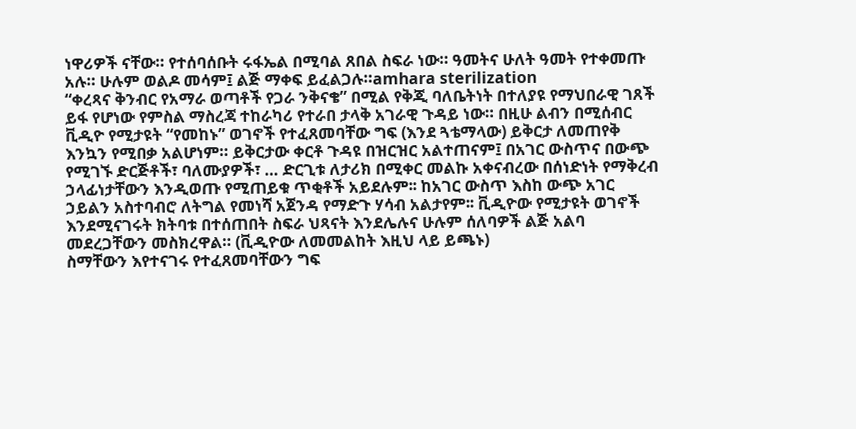ነዋሪዎች ናቸው። የተሰባሰቡት ሩፋኤል በሚባል ጸበል ስፍራ ነው። ዓመትና ሁለት ዓመት የተቀመጡ አሉ። ሁሉም ወልዶ መሳም፤ ልጅ ማቀፍ ይፈልጋሉ።amhara sterilization
“ቀረጻና ቅንብር የአማራ ወጣቶች የጋራ ንቅናቄ” በሚል የቅጂ ባለቤትነት በተለያዩ የማህበራዊ ገጸች ይፋ የሆነው የምስል ማስረጃ ተከራካሪ የተራበ ታላቅ አገራዊ ጉዳይ ነው። በዚሁ ልብን በሚሰብር ቪዲዮ የሚታዩት “የመከኑ” ወገኖች የተፈጸመባቸው ግፍ (እንደ ጓቴማላው) ይቅርታ ለመጠየቅ እንኳን የሚበቃ አልሆነም። ይቅርታው ቀርቶ ጉዳዩ በዝርዝር አልተጠናም፤ በአገር ውስጥና በውጭ የሚገኙ ድርጅቶች፣ ባለሙያዎች፣ … ድርጊቱ ለታሪክ በሚቀር መልኩ አቀናብረው በሰነድነት የማቅረብ ኃላፊነታቸውን እንዲወጡ የሚጠይቁ ጥቂቶች አይደሉም፡፡ ከአገር ውስጥ እስከ ውጭ አገር ኃይልን አስተባብሮ ለትግል የመነሻ አጀንዳ የማድጉ ሃሳብ አልታየም፡፡ ቪዲዮው የሚታዩት ወገኖች እንደሚናገሩት ክትባቱ በተሰጠበት ስፍራ ህጻናት እንደሌሉና ሁሉም ሰለባዎች ልጅ አልባ መደረጋቸውን መስክረዋል። (ቪዲዮው ለመመልከት እዚህ ላይ ይጫኑ)
ስማቸውን እየተናገሩ የተፈጸመባቸውን ግፍ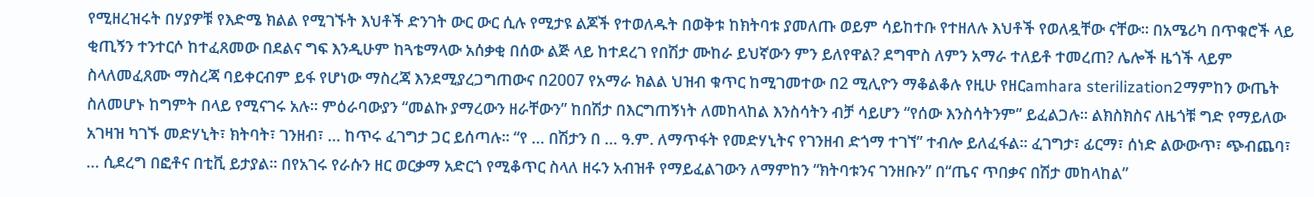የሚዘረዝሩት በሃያዎቹ የእድሜ ክልል የሚገኙት እህቶች ድንገት ውር ውር ሲሉ የሚታዩ ልጆች የተወለዱት በወቅቱ ከክትባቱ ያመለጡ ወይም ሳይከተቡ የተዘለሉ እህቶች የወለዷቸው ናቸው። በአሜሪካ በጥቁሮች ላይ ቂጢኝን ተንተርሶ ከተፈጸመው በደልና ግፍ እንዲሁም ከጓቴማላው አሰቃቂ በሰው ልጅ ላይ ከተደረገ የበሽታ ሙከራ ይህኛውን ምን ይለየዋል? ደግሞስ ለምን አማራ ተለይቶ ተመረጠ? ሌሎች ዜጎች ላይም ስላለመፈጸሙ ማስረጃ ባይቀርብም ይፋ የሆነው ማስረጃ እንደሚያረጋግጠውና በ2007 የአማራ ክልል ህዝብ ቁጥር ከሚገመተው በ2 ሚሊዮን ማቆልቆሉ የዚሁ የዘርamhara sterilization2ማምከን ውጤት ስለመሆኑ ከግምት በላይ የሚናገሩ አሉ። ምዕራባውያን “መልኩ ያማረውን ዘራቸውን” ከበሽታ በእርግጠኝነት ለመከላከል እንስሳትን ብቻ ሳይሆን “የሰው እንስሳትንም” ይፈልጋሉ፡፡ ልክስክስና ለዜጎቹ ግድ የማይለው አገዛዝ ካገኙ መድሃኒት፣ ክትባት፣ ገንዘብ፣ … ከጥሩ ፈገግታ ጋር ይሰጣሉ፡፡ “የ … በሽታን በ … ዓ.ም. ለማጥፋት የመድሃኒትና የገንዘብ ድጎማ ተገኘ” ተብሎ ይለፈፋል፡፡ ፈገግታ፣ ፊርማ፣ ሰነድ ልውውጥ፣ ጭብጨባ፣ … ሲደረግ በፎቶና በቲቪ ይታያል፡፡ በየአገሩ የራሱን ዘር ወርቃማ አድርጎ የሚቆጥር ስላለ ዘሩን አብዝቶ የማይፈልገውን ለማምከን “ክትባቱንና ገንዘቡን” በ“ጤና ጥበቃና በሽታ መከላከል”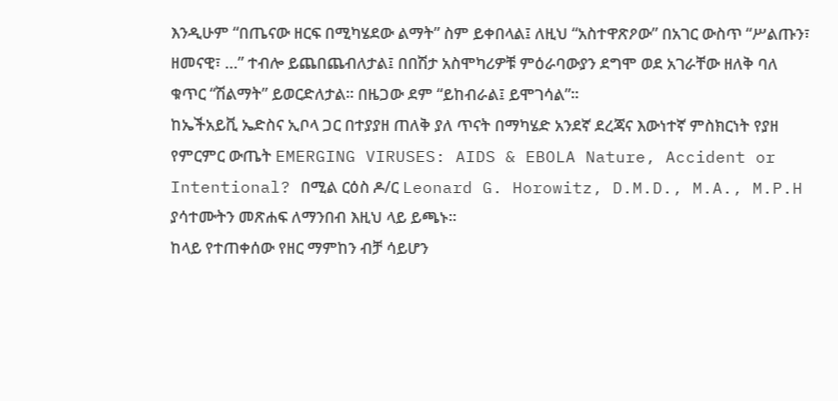እንዲሁም “በጤናው ዘርፍ በሚካሄደው ልማት” ስም ይቀበላል፤ ለዚህ “አስተዋጽዖው” በአገር ውስጥ “ሥልጡን፣ ዘመናዊ፣ …” ተብሎ ይጨበጨብለታል፤ በበሽታ አስሞካሪዎቹ ምዕራባውያን ደግሞ ወደ አገራቸው ዘለቅ ባለ ቁጥር “ሽልማት” ይወርድለታል፡፡ በዜጋው ደም “ይከብራል፤ ይሞገሳል”፡፡
ከኤችአይቪ ኤድስና ኢቦላ ጋር በተያያዘ ጠለቅ ያለ ጥናት በማካሄድ አንደኛ ደረጃና እውነተኛ ምስክርነት የያዘ የምርምር ውጤት EMERGING VIRUSES: AIDS & EBOLA Nature, Accident or Intentional? በሚል ርዕስ ዶ/ር Leonard G. Horowitz, D.M.D., M.A., M.P.H ያሳተሙትን መጽሐፍ ለማንበብ እዚህ ላይ ይጫኑ፡፡
ከላይ የተጠቀሰው የዘር ማምከን ብቻ ሳይሆን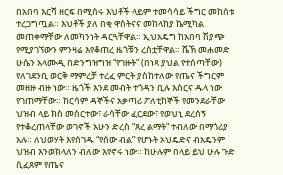በአበባ እርሻ ዘርፍ በሚሰሩ እህቶች ላይም ተመሳሳይ ችግር መከሰቱ ተረጋግጧል። እህቶች ያለ በቂ ዋስትናና መከላከያ ኬሚካል መጠቀማቸው ለመካንነት ዳርጓቸዋል። ኢህአዴግ ከአበባ ሽያጭ የሚያገኘውን ምንዛሬ እየቆጠረ ዜጎቹን ረስቷቸዋል። ሼኽ መሐመድ ሁሴን አላሙዲ በድንግዝግዝ “የገዙት” (በነጻ ያህል የተሰጣቸው) የለገደንቢ ወርቅ ማምረቻ ተረፈ ምርት ያስከተለው የጤና ችግርም መዘዙ ብዙ ነው። ዜጎች እንደ መብት ተጎዳን ቢሉ እስርና ዱላ ነው የገጠማቸው። ከርሳም ዳኞችና አቃጣሪ ፖለቲከኞች የመንደራቸው ህዝብ ላይ ክስ መስርተው፣ ራሳቸው ፈርደው፣ የወህኒ ደረሰኝ የተቆረጠላቸው ወገኖች አሁን ድረስ “ጸረ ልማት” ተብለው በማጎሪያ አሉ። ለህወሃት እየሰገዱ “የሰው ብል” የሆኑት ኦህዴድና ብአዴንም ህዝብ እንወክላለን ብለው እየኖሩ ነው። ከሁሉም በላይ ይህ ሁሉ ጉድ ሲፈጸም የጤና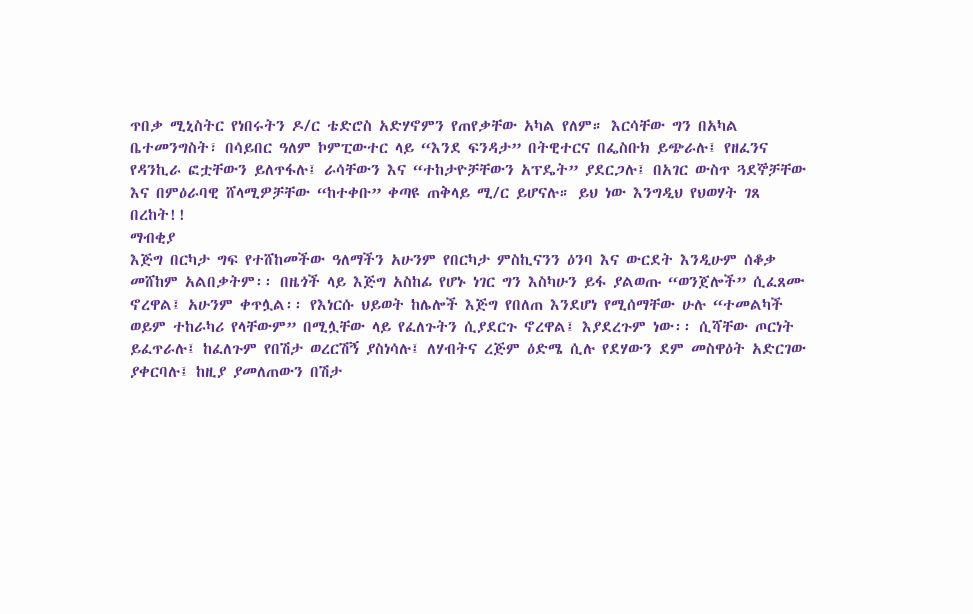ጥበቃ ሚኒስትር የነበሩትን ዶ/ር ቴድሮስ አድሃኖምን የጠየቃቸው አካል የለም። እርሳቸው ግን በአካል ቤተመንግስት፣ በሳይበር ዓለም ኮምፒውተር ላይ “እንደ ፍንዳታ” በትዊተርና በፌስቡክ ይጭራሉ፤ የዘፈንና የዳንኪራ ፎቷቸውን ይለጥፋሉ፤ ራሳቸውን እና “ተከታዮቻቸውን አፕዴት” ያደርጋሉ፤ በአገር ውስጥ ጓደኞቻቸው እና በምዕራባዊ ሸላሚዎቻቸው “ከተቀቡ” ቀጣዩ ጠቅላይ ሚ/ር ይሆናሉ። ይህ ነው እንግዲህ የህወሃት ገጸ በረከት!!
ማብቂያ
እጅግ በርካታ ግፍ የተሸከመችው ዓለማችን አሁንም የበርካታ ምስኪናንን ዕንባ እና ውርደት እንዲሁም ሰቆቃ መሸከም አልበቃትም፡፡ በዜጎች ላይ እጅግ አስከፊ የሆኑ ነገር ግን እስካሁን ይፋ ያልወጡ “ወንጀሎች” ሲፈጸሙ ኖረዋል፤ አሁንም ቀጥሏል፡፡ የእነርሱ ህይወት ከሌሎች እጅግ የበለጠ እንደሆነ የሚሰማቸው ሁሉ “ተመልካች ወይም ተከራካሪ የላቸውም” በሚሏቸው ላይ የፈለጉትን ሲያደርጉ ኖረዋል፤ እያደረጉም ነው፡፡ ሲሻቸው ጦርነት ይፈጥራሉ፤ ከፈለጉም የበሽታ ወረርሽኝ ያስነሳሉ፤ ለሃብትና ረጅም ዕድሜ ሲሉ የደሃውን ደም መስዋዕት አድርገው ያቀርባሉ፤ ከዚያ ያመለጠውን በሽታ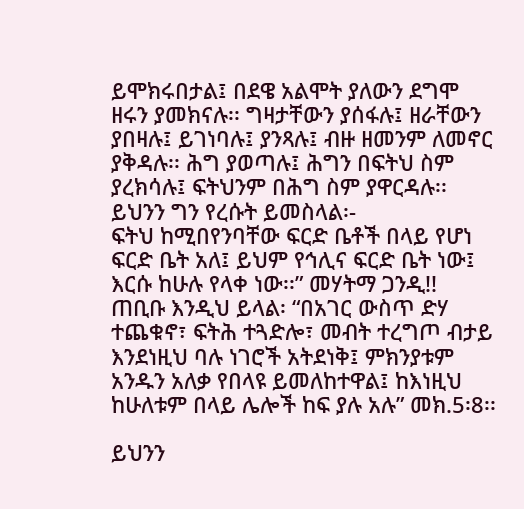ይሞክሩበታል፤ በደዌ አልሞት ያለውን ደግሞ ዘሩን ያመክናሉ፡፡ ግዛታቸውን ያሰፋሉ፤ ዘራቸውን ያበዛሉ፤ ይገነባሉ፤ ያንጻሉ፤ ብዙ ዘመንም ለመኖር ያቅዳሉ፡፡ ሕግ ያወጣሉ፤ ሕግን በፍትህ ስም ያረክሳሉ፤ ፍትህንም በሕግ ስም ያዋርዳሉ፡፡ ይህንን ግን የረሱት ይመስላል፡-
ፍትህ ከሚበየንባቸው ፍርድ ቤቶች በላይ የሆነ ፍርድ ቤት አለ፤ ይህም የኅሊና ፍርድ ቤት ነው፤ እርሱ ከሁሉ የላቀ ነው፡፡” መሃትማ ጋንዲ!!
ጠቢቡ እንዲህ ይላል፡ “በአገር ውስጥ ድሃ ተጨቁኖ፣ ፍትሕ ተጓድሎ፣ መብት ተረግጦ ብታይ እንደነዚህ ባሉ ነገሮች አትደነቅ፤ ምክንያቱም አንዱን አለቃ የበላዩ ይመለከተዋል፤ ከእነዚህ ከሁለቱም በላይ ሌሎች ከፍ ያሉ አሉ” መክ.5፡8፡፡

ይህንን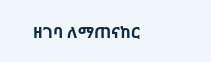ዘገባ ለማጠናከር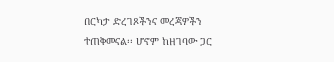በርካታ ድረገጾችንና መረጃዎችን ተጠቅመናል፡፡ ሆኖም ከዘገባው ጋር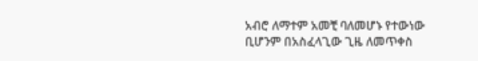አብሮ ለማተም አመቺ ባለመሆኑ የተውነው ቢሆንም በአስፈላጊው ጊዜ ለመጥቀስ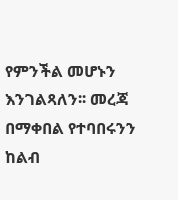የምንችል መሆኑን እንገልጻለን፡፡ መረጃ በማቀበል የተባበሩንን ከልብ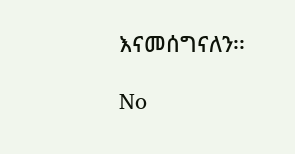እናመሰግናለን፡፡

No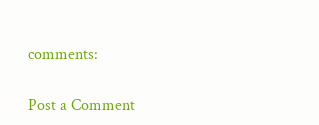comments:

Post a Comment